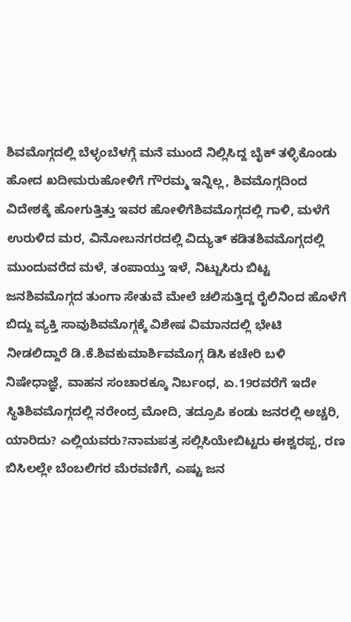ಶಿವಮೊಗ್ಗದಲ್ಲಿ ಬೆಳ್ಳಂಬೆಳಗ್ಗೆ ಮನೆ ಮುಂದೆ ನಿಲ್ಲಿಸಿದ್ದ ಬೈಕ್ ತಳ್ಳಿಕೊಂಡು ಹೋದ ಖದೀಮರುಹೋಳಿಗೆ ಗೌರಮ್ಮ ಇನ್ನಿಲ್ಲ, ಶಿವಮೊಗ್ಗದಿಂದ ವಿದೇಶಕ್ಕೆ ಹೋಗುತ್ತಿತ್ತು ಇವರ ಹೋಳಿಗೆಶಿವಮೊಗ್ಗದಲ್ಲಿ ಗಾಳಿ, ಮಳೆಗೆ ಉರುಳಿದ ಮರ, ವಿನೋಬನಗರದಲ್ಲಿ ವಿದ್ಯುತ್ ಕಡಿತಶಿವಮೊಗ್ಗದಲ್ಲಿ ಮುಂದುವರೆದ ಮಳೆ, ತಂಪಾಯ್ತು ಇಳೆ, ನಿಟ್ಟುಸಿರು ಬಿಟ್ಟ ಜನಶಿವಮೊಗ್ಗದ ತುಂಗಾ ಸೇತುವೆ ಮೇಲೆ ಚಲಿಸುತ್ತಿದ್ದ ರೈಲಿನಿಂದ ಹೊಳೆಗೆ ಬಿದ್ದು ವ್ಯಕ್ತಿ ಸಾವುಶಿವಮೊಗ್ಗಕ್ಕೆ ವಿಶೇಷ ವಿಮಾನದಲ್ಲಿ ಭೇಟಿ ನೀಡಲಿದ್ದಾರೆ ಡಿ.ಕೆ.ಶಿವಕುಮಾರ್ಶಿವಮೊಗ್ಗ ಡಿಸಿ ಕಚೇರಿ ಬಳಿ ನಿಷೇಧಾಜ್ಞೆ, ವಾಹನ ಸಂಚಾರಕ್ಕೂ ನಿರ್ಬಂಧ, ಏ.19ರವರೆಗೆ ಇದೇ ಸ್ಥಿತಿಶಿವಮೊಗ್ಗದಲ್ಲಿ ನರೇಂದ್ರ ಮೋದಿ, ತದ್ರೂಪಿ ಕಂಡು ಜನರಲ್ಲಿ ಅಚ್ಚರಿ, ಯಾರಿದು? ಎಲ್ಲಿಯವರು?ನಾಮಪತ್ರ ಸಲ್ಲಿಸಿಯೇಬಿಟ್ಟರು ಈಶ್ವರಪ್ಪ, ರಣ ಬಿಸಿಲಲ್ಲೇ ಬೆಂಬಲಿಗರ ಮೆರವಣಿಗೆ, ಎಷ್ಟು ಜನ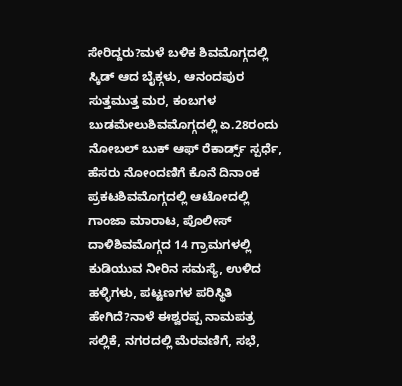ಸೇರಿದ್ದರು?ಮಳೆ ಬಳಿಕ ಶಿವಮೊಗ್ಗದಲ್ಲಿ ಸ್ಕಿಡ್ ಆದ ಬೈಕ್ಗಳು, ಆನಂದಪುರ ಸುತ್ತಮುತ್ತ ಮರ, ಕಂಬಗಳ ಬುಡಮೇಲುಶಿವಮೊಗ್ಗದಲ್ಲಿ ಏ.28ರಂದು ನೋಬಲ್ ಬುಕ್ ಆಫ್ ರೆಕಾರ್ಡ್ಸ್ ಸ್ಪರ್ಧೆ, ಹೆಸರು ನೋಂದಣಿಗೆ ಕೊನೆ ದಿನಾಂಕ ಪ್ರಕಟಶಿವಮೊಗ್ಗದಲ್ಲಿ ಆಟೋದಲ್ಲಿ ಗಾಂಜಾ ಮಾರಾಟ, ಪೊಲೀಸ್ ದಾಳಿಶಿವಮೊಗ್ಗದ 14 ಗ್ರಾಮಗಳಲ್ಲಿ ಕುಡಿಯುವ ನೀರಿನ ಸಮಸ್ಯೆ, ಉಳಿದ ಹಳ್ಳಿಗಳು, ಪಟ್ಟಣಗಳ ಪರಿಸ್ಥಿತಿ ಹೇಗಿದೆ?ನಾಳೆ ಈಶ್ವರಪ್ಪ ನಾಮಪತ್ರ ಸಲ್ಲಿಕೆ, ನಗರದಲ್ಲಿ ಮೆರವಣಿಗೆ, ಸಭೆ,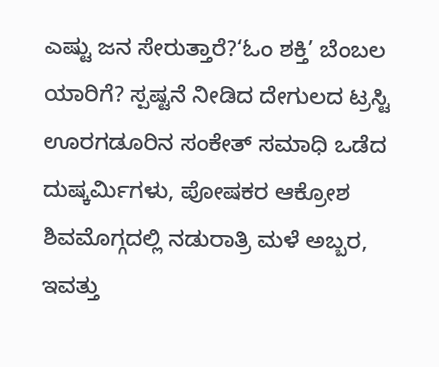ಎಷ್ಟು ಜನ ಸೇರುತ್ತಾರೆ?‘ಓಂ ಶಕ್ತಿ’ ಬೆಂಬಲ ಯಾರಿಗೆ? ಸ್ಪಷ್ಟನೆ ನೀಡಿದ ದೇಗುಲದ ಟ್ರಸ್ಟಿ ಊರಗಡೂರಿನ ಸಂಕೇತ್ ಸಮಾಧಿ ಒಡೆದ ದುಷ್ಕರ್ಮಿಗಳು, ಪೋಷಕರ ಆಕ್ರೋಶ ಶಿವಮೊಗ್ಗದಲ್ಲಿ ನಡುರಾತ್ರಿ ಮಳೆ ಅಬ್ಬರ, ಇವತ್ತು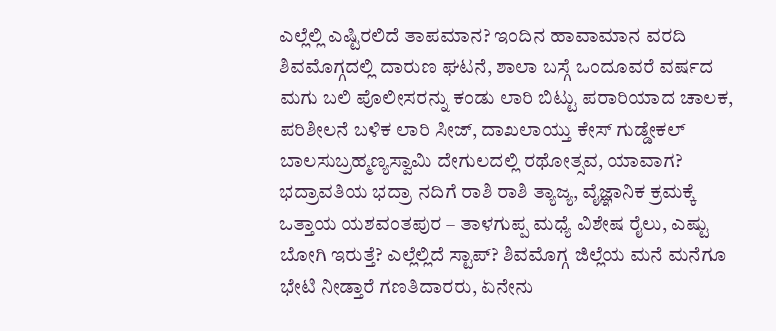ಎಲ್ಲೆಲ್ಲಿ ಎಷ್ಟಿರಲಿದೆ ತಾಪಮಾನ? ಇಂದಿನ ಹಾವಾಮಾನ ವರದಿ ಶಿವಮೊಗ್ಗದಲ್ಲಿ ದಾರುಣ ಘಟನೆ, ಶಾಲಾ ಬಸ್ಗೆ ಒಂದೂವರೆ ವರ್ಷದ ಮಗು ಬಲಿ ಪೊಲೀಸರನ್ನು ಕಂಡು ಲಾರಿ ಬಿಟ್ಟು ಪರಾರಿಯಾದ ಚಾಲಕ, ಪರಿಶೀಲನೆ ಬಳಿಕ ಲಾರಿ ಸೀಜ್, ದಾಖಲಾಯ್ತು ಕೇಸ್ ಗುಡ್ಡೇಕಲ್ ಬಾಲಸುಬ್ರಹ್ಮಣ್ಯಸ್ವಾಮಿ ದೇಗುಲದಲ್ಲಿ ರಥೋತ್ಸವ, ಯಾವಾಗ? ಭದ್ರಾವತಿಯ ಭದ್ರಾ ನದಿಗೆ ರಾಶಿ ರಾಶಿ ತ್ಯಾಜ್ಯ, ವೈಜ್ಞಾನಿಕ ಕ್ರಮಕ್ಕೆ ಒತ್ತಾಯ ಯಶವಂತಪುರ – ತಾಳಗುಪ್ಪ ಮಧ್ಯೆ ವಿಶೇಷ ರೈಲು, ಎಷ್ಟು ಬೋಗಿ ಇರುತ್ತೆ? ಎಲ್ಲೆಲ್ಲಿದೆ ಸ್ಟಾಪ್? ಶಿವಮೊಗ್ಗ ಜಿಲ್ಲೆಯ ಮನೆ ಮನೆಗೂ ಭೇಟಿ ನೀಡ್ತಾರೆ ಗಣತಿದಾರರು, ಏನೇನು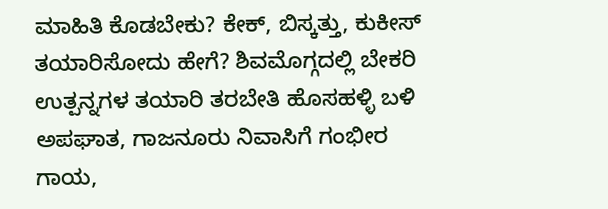ಮಾಹಿತಿ ಕೊಡಬೇಕು? ಕೇಕ್, ಬಿಸ್ಕತ್ತು, ಕುಕೀಸ್ ತಯಾರಿಸೋದು ಹೇಗೆ? ಶಿವಮೊಗ್ಗದಲ್ಲಿ ಬೇಕರಿ ಉತ್ಪನ್ನಗಳ ತಯಾರಿ ತರಬೇತಿ ಹೊಸಹಳ್ಳಿ ಬಳಿ ಅಪಘಾತ, ಗಾಜನೂರು ನಿವಾಸಿಗೆ ಗಂಭೀರ ಗಾಯ,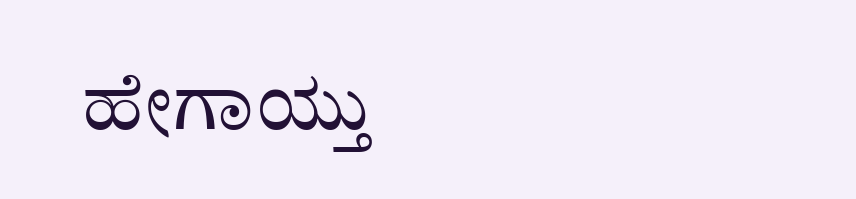ಹೇಗಾಯ್ತು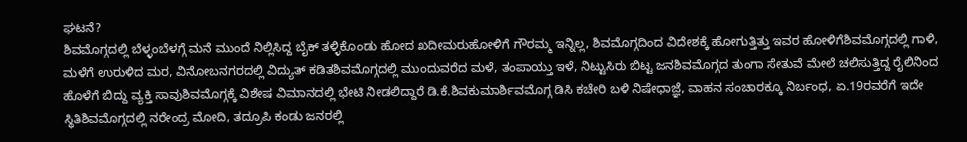ಘಟನೆ?
ಶಿವಮೊಗ್ಗದಲ್ಲಿ ಬೆಳ್ಳಂಬೆಳಗ್ಗೆ ಮನೆ ಮುಂದೆ ನಿಲ್ಲಿಸಿದ್ದ ಬೈಕ್ ತಳ್ಳಿಕೊಂಡು ಹೋದ ಖದೀಮರುಹೋಳಿಗೆ ಗೌರಮ್ಮ ಇನ್ನಿಲ್ಲ, ಶಿವಮೊಗ್ಗದಿಂದ ವಿದೇಶಕ್ಕೆ ಹೋಗುತ್ತಿತ್ತು ಇವರ ಹೋಳಿಗೆಶಿವಮೊಗ್ಗದಲ್ಲಿ ಗಾಳಿ, ಮಳೆಗೆ ಉರುಳಿದ ಮರ, ವಿನೋಬನಗರದಲ್ಲಿ ವಿದ್ಯುತ್ ಕಡಿತಶಿವಮೊಗ್ಗದಲ್ಲಿ ಮುಂದುವರೆದ ಮಳೆ, ತಂಪಾಯ್ತು ಇಳೆ, ನಿಟ್ಟುಸಿರು ಬಿಟ್ಟ ಜನಶಿವಮೊಗ್ಗದ ತುಂಗಾ ಸೇತುವೆ ಮೇಲೆ ಚಲಿಸುತ್ತಿದ್ದ ರೈಲಿನಿಂದ ಹೊಳೆಗೆ ಬಿದ್ದು ವ್ಯಕ್ತಿ ಸಾವುಶಿವಮೊಗ್ಗಕ್ಕೆ ವಿಶೇಷ ವಿಮಾನದಲ್ಲಿ ಭೇಟಿ ನೀಡಲಿದ್ದಾರೆ ಡಿ.ಕೆ.ಶಿವಕುಮಾರ್ಶಿವಮೊಗ್ಗ ಡಿಸಿ ಕಚೇರಿ ಬಳಿ ನಿಷೇಧಾಜ್ಞೆ, ವಾಹನ ಸಂಚಾರಕ್ಕೂ ನಿರ್ಬಂಧ, ಏ.19ರವರೆಗೆ ಇದೇ ಸ್ಥಿತಿಶಿವಮೊಗ್ಗದಲ್ಲಿ ನರೇಂದ್ರ ಮೋದಿ, ತದ್ರೂಪಿ ಕಂಡು ಜನರಲ್ಲಿ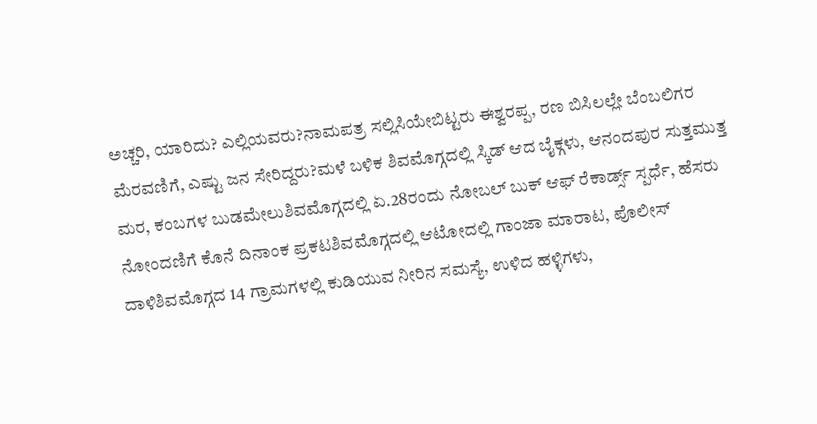ಅಚ್ಚರಿ, ಯಾರಿದು? ಎಲ್ಲಿಯವರು?ನಾಮಪತ್ರ ಸಲ್ಲಿಸಿಯೇಬಿಟ್ಟರು ಈಶ್ವರಪ್ಪ, ರಣ ಬಿಸಿಲಲ್ಲೇ ಬೆಂಬಲಿಗರ ಮೆರವಣಿಗೆ, ಎಷ್ಟು ಜನ ಸೇರಿದ್ದರು?ಮಳೆ ಬಳಿಕ ಶಿವಮೊಗ್ಗದಲ್ಲಿ ಸ್ಕಿಡ್ ಆದ ಬೈಕ್ಗಳು, ಆನಂದಪುರ ಸುತ್ತಮುತ್ತ ಮರ, ಕಂಬಗಳ ಬುಡಮೇಲುಶಿವಮೊಗ್ಗದಲ್ಲಿ ಏ.28ರಂದು ನೋಬಲ್ ಬುಕ್ ಆಫ್ ರೆಕಾರ್ಡ್ಸ್ ಸ್ಪರ್ಧೆ, ಹೆಸರು ನೋಂದಣಿಗೆ ಕೊನೆ ದಿನಾಂಕ ಪ್ರಕಟಶಿವಮೊಗ್ಗದಲ್ಲಿ ಆಟೋದಲ್ಲಿ ಗಾಂಜಾ ಮಾರಾಟ, ಪೊಲೀಸ್ ದಾಳಿಶಿವಮೊಗ್ಗದ 14 ಗ್ರಾಮಗಳಲ್ಲಿ ಕುಡಿಯುವ ನೀರಿನ ಸಮಸ್ಯೆ, ಉಳಿದ ಹಳ್ಳಿಗಳು,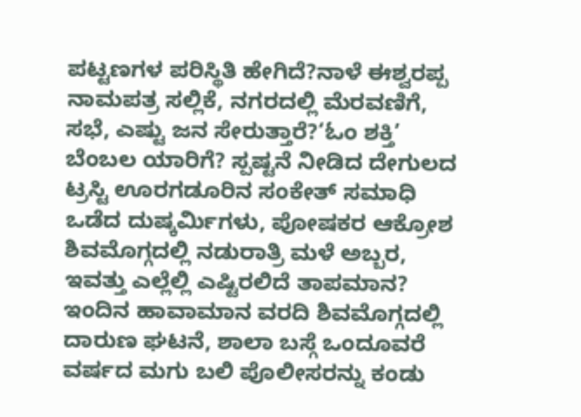ಪಟ್ಟಣಗಳ ಪರಿಸ್ಥಿತಿ ಹೇಗಿದೆ?ನಾಳೆ ಈಶ್ವರಪ್ಪ ನಾಮಪತ್ರ ಸಲ್ಲಿಕೆ, ನಗರದಲ್ಲಿ ಮೆರವಣಿಗೆ, ಸಭೆ, ಎಷ್ಟು ಜನ ಸೇರುತ್ತಾರೆ?‘ಓಂ ಶಕ್ತಿ’ ಬೆಂಬಲ ಯಾರಿಗೆ? ಸ್ಪಷ್ಟನೆ ನೀಡಿದ ದೇಗುಲದ ಟ್ರಸ್ಟಿ ಊರಗಡೂರಿನ ಸಂಕೇತ್ ಸಮಾಧಿ ಒಡೆದ ದುಷ್ಕರ್ಮಿಗಳು, ಪೋಷಕರ ಆಕ್ರೋಶ ಶಿವಮೊಗ್ಗದಲ್ಲಿ ನಡುರಾತ್ರಿ ಮಳೆ ಅಬ್ಬರ, ಇವತ್ತು ಎಲ್ಲೆಲ್ಲಿ ಎಷ್ಟಿರಲಿದೆ ತಾಪಮಾನ? ಇಂದಿನ ಹಾವಾಮಾನ ವರದಿ ಶಿವಮೊಗ್ಗದಲ್ಲಿ ದಾರುಣ ಘಟನೆ, ಶಾಲಾ ಬಸ್ಗೆ ಒಂದೂವರೆ ವರ್ಷದ ಮಗು ಬಲಿ ಪೊಲೀಸರನ್ನು ಕಂಡು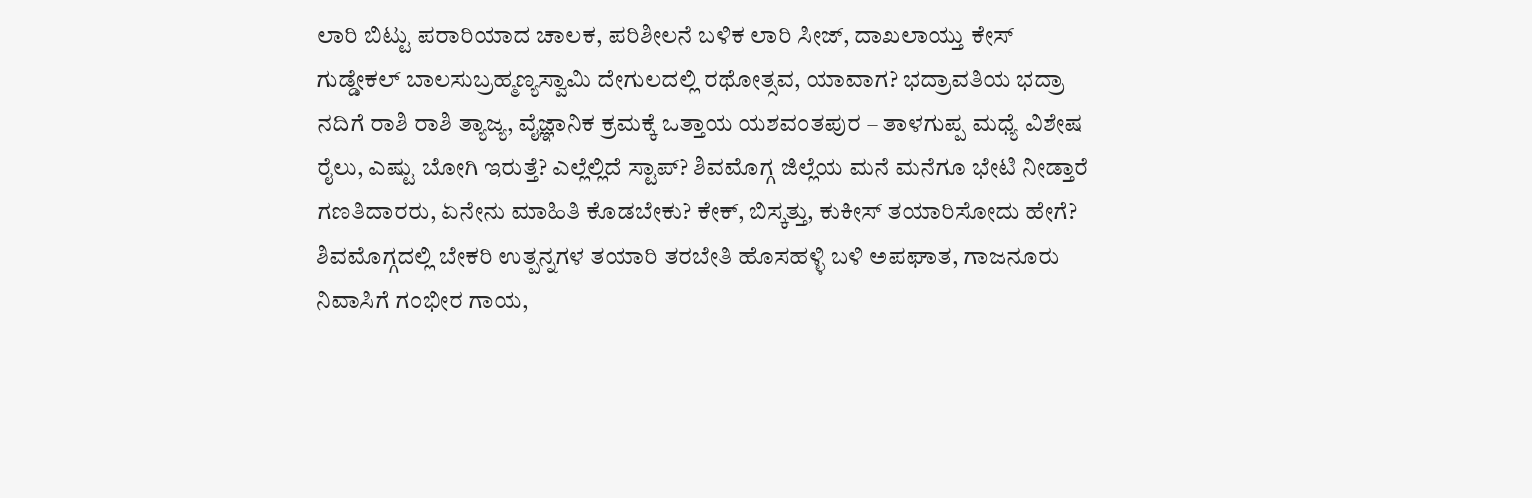ಲಾರಿ ಬಿಟ್ಟು ಪರಾರಿಯಾದ ಚಾಲಕ, ಪರಿಶೀಲನೆ ಬಳಿಕ ಲಾರಿ ಸೀಜ್, ದಾಖಲಾಯ್ತು ಕೇಸ್ ಗುಡ್ಡೇಕಲ್ ಬಾಲಸುಬ್ರಹ್ಮಣ್ಯಸ್ವಾಮಿ ದೇಗುಲದಲ್ಲಿ ರಥೋತ್ಸವ, ಯಾವಾಗ? ಭದ್ರಾವತಿಯ ಭದ್ರಾ ನದಿಗೆ ರಾಶಿ ರಾಶಿ ತ್ಯಾಜ್ಯ, ವೈಜ್ಞಾನಿಕ ಕ್ರಮಕ್ಕೆ ಒತ್ತಾಯ ಯಶವಂತಪುರ – ತಾಳಗುಪ್ಪ ಮಧ್ಯೆ ವಿಶೇಷ ರೈಲು, ಎಷ್ಟು ಬೋಗಿ ಇರುತ್ತೆ? ಎಲ್ಲೆಲ್ಲಿದೆ ಸ್ಟಾಪ್? ಶಿವಮೊಗ್ಗ ಜಿಲ್ಲೆಯ ಮನೆ ಮನೆಗೂ ಭೇಟಿ ನೀಡ್ತಾರೆ ಗಣತಿದಾರರು, ಏನೇನು ಮಾಹಿತಿ ಕೊಡಬೇಕು? ಕೇಕ್, ಬಿಸ್ಕತ್ತು, ಕುಕೀಸ್ ತಯಾರಿಸೋದು ಹೇಗೆ? ಶಿವಮೊಗ್ಗದಲ್ಲಿ ಬೇಕರಿ ಉತ್ಪನ್ನಗಳ ತಯಾರಿ ತರಬೇತಿ ಹೊಸಹಳ್ಳಿ ಬಳಿ ಅಪಘಾತ, ಗಾಜನೂರು ನಿವಾಸಿಗೆ ಗಂಭೀರ ಗಾಯ,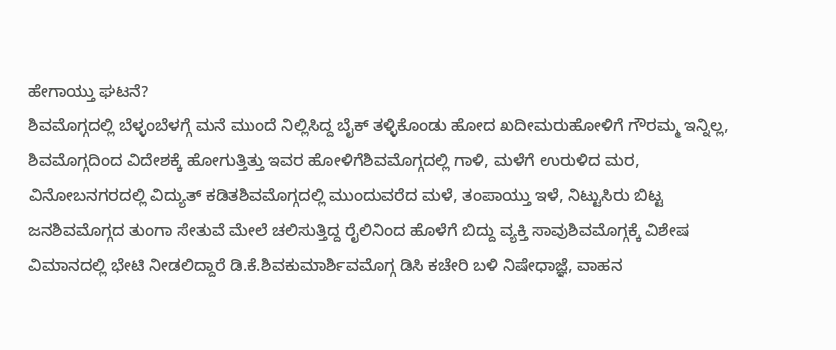ಹೇಗಾಯ್ತು ಘಟನೆ?
ಶಿವಮೊಗ್ಗದಲ್ಲಿ ಬೆಳ್ಳಂಬೆಳಗ್ಗೆ ಮನೆ ಮುಂದೆ ನಿಲ್ಲಿಸಿದ್ದ ಬೈಕ್ ತಳ್ಳಿಕೊಂಡು ಹೋದ ಖದೀಮರುಹೋಳಿಗೆ ಗೌರಮ್ಮ ಇನ್ನಿಲ್ಲ, ಶಿವಮೊಗ್ಗದಿಂದ ವಿದೇಶಕ್ಕೆ ಹೋಗುತ್ತಿತ್ತು ಇವರ ಹೋಳಿಗೆಶಿವಮೊಗ್ಗದಲ್ಲಿ ಗಾಳಿ, ಮಳೆಗೆ ಉರುಳಿದ ಮರ, ವಿನೋಬನಗರದಲ್ಲಿ ವಿದ್ಯುತ್ ಕಡಿತಶಿವಮೊಗ್ಗದಲ್ಲಿ ಮುಂದುವರೆದ ಮಳೆ, ತಂಪಾಯ್ತು ಇಳೆ, ನಿಟ್ಟುಸಿರು ಬಿಟ್ಟ ಜನಶಿವಮೊಗ್ಗದ ತುಂಗಾ ಸೇತುವೆ ಮೇಲೆ ಚಲಿಸುತ್ತಿದ್ದ ರೈಲಿನಿಂದ ಹೊಳೆಗೆ ಬಿದ್ದು ವ್ಯಕ್ತಿ ಸಾವುಶಿವಮೊಗ್ಗಕ್ಕೆ ವಿಶೇಷ ವಿಮಾನದಲ್ಲಿ ಭೇಟಿ ನೀಡಲಿದ್ದಾರೆ ಡಿ.ಕೆ.ಶಿವಕುಮಾರ್ಶಿವಮೊಗ್ಗ ಡಿಸಿ ಕಚೇರಿ ಬಳಿ ನಿಷೇಧಾಜ್ಞೆ, ವಾಹನ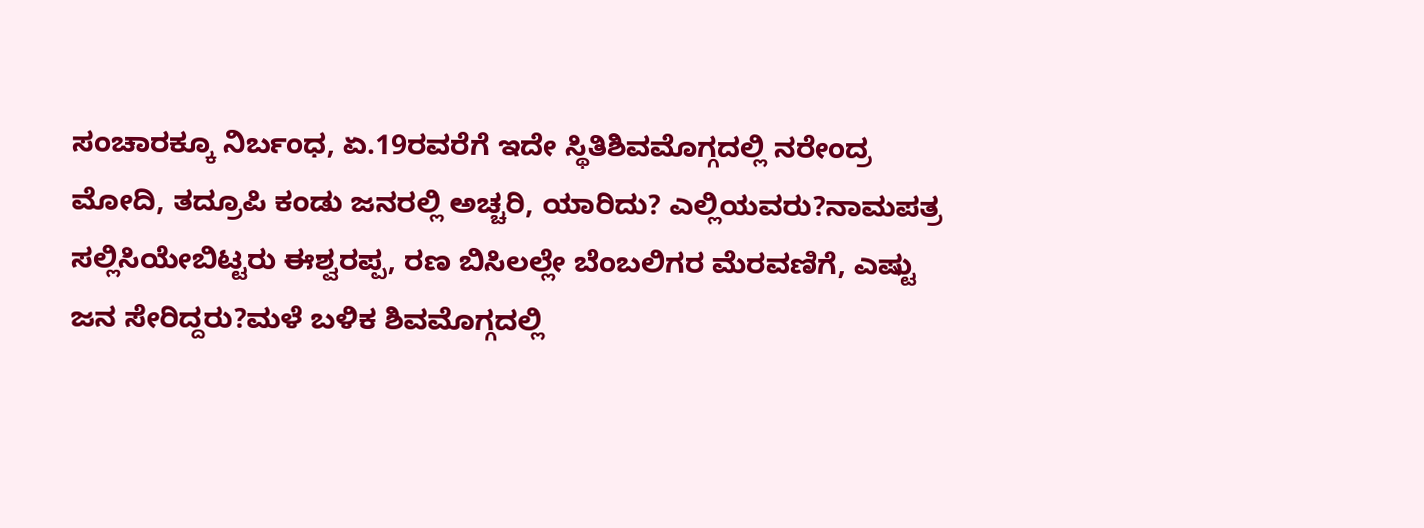ಸಂಚಾರಕ್ಕೂ ನಿರ್ಬಂಧ, ಏ.19ರವರೆಗೆ ಇದೇ ಸ್ಥಿತಿಶಿವಮೊಗ್ಗದಲ್ಲಿ ನರೇಂದ್ರ ಮೋದಿ, ತದ್ರೂಪಿ ಕಂಡು ಜನರಲ್ಲಿ ಅಚ್ಚರಿ, ಯಾರಿದು? ಎಲ್ಲಿಯವರು?ನಾಮಪತ್ರ ಸಲ್ಲಿಸಿಯೇಬಿಟ್ಟರು ಈಶ್ವರಪ್ಪ, ರಣ ಬಿಸಿಲಲ್ಲೇ ಬೆಂಬಲಿಗರ ಮೆರವಣಿಗೆ, ಎಷ್ಟು ಜನ ಸೇರಿದ್ದರು?ಮಳೆ ಬಳಿಕ ಶಿವಮೊಗ್ಗದಲ್ಲಿ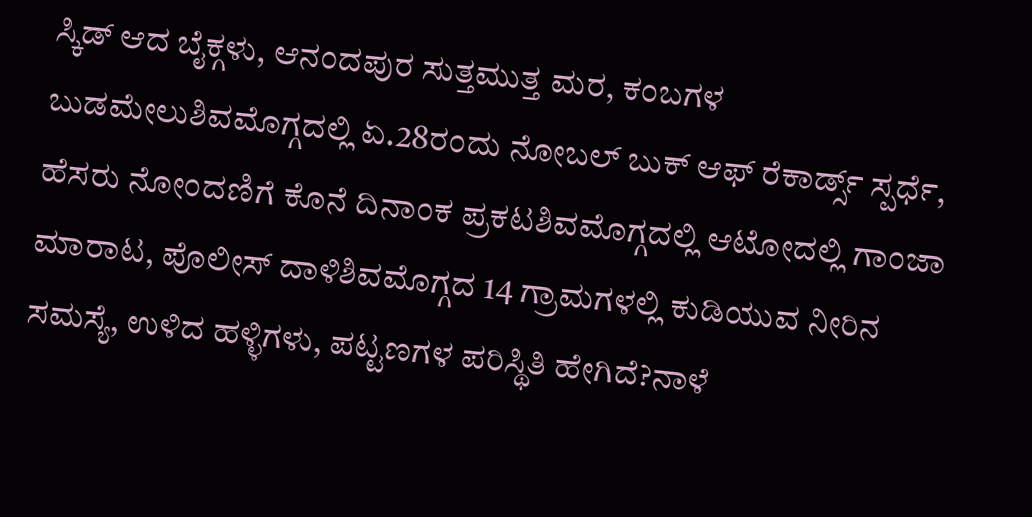ಸ್ಕಿಡ್ ಆದ ಬೈಕ್ಗಳು, ಆನಂದಪುರ ಸುತ್ತಮುತ್ತ ಮರ, ಕಂಬಗಳ ಬುಡಮೇಲುಶಿವಮೊಗ್ಗದಲ್ಲಿ ಏ.28ರಂದು ನೋಬಲ್ ಬುಕ್ ಆಫ್ ರೆಕಾರ್ಡ್ಸ್ ಸ್ಪರ್ಧೆ, ಹೆಸರು ನೋಂದಣಿಗೆ ಕೊನೆ ದಿನಾಂಕ ಪ್ರಕಟಶಿವಮೊಗ್ಗದಲ್ಲಿ ಆಟೋದಲ್ಲಿ ಗಾಂಜಾ ಮಾರಾಟ, ಪೊಲೀಸ್ ದಾಳಿಶಿವಮೊಗ್ಗದ 14 ಗ್ರಾಮಗಳಲ್ಲಿ ಕುಡಿಯುವ ನೀರಿನ ಸಮಸ್ಯೆ, ಉಳಿದ ಹಳ್ಳಿಗಳು, ಪಟ್ಟಣಗಳ ಪರಿಸ್ಥಿತಿ ಹೇಗಿದೆ?ನಾಳೆ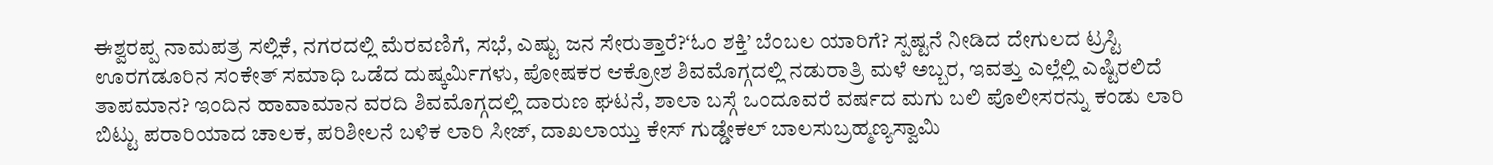ಈಶ್ವರಪ್ಪ ನಾಮಪತ್ರ ಸಲ್ಲಿಕೆ, ನಗರದಲ್ಲಿ ಮೆರವಣಿಗೆ, ಸಭೆ, ಎಷ್ಟು ಜನ ಸೇರುತ್ತಾರೆ?‘ಓಂ ಶಕ್ತಿ’ ಬೆಂಬಲ ಯಾರಿಗೆ? ಸ್ಪಷ್ಟನೆ ನೀಡಿದ ದೇಗುಲದ ಟ್ರಸ್ಟಿ ಊರಗಡೂರಿನ ಸಂಕೇತ್ ಸಮಾಧಿ ಒಡೆದ ದುಷ್ಕರ್ಮಿಗಳು, ಪೋಷಕರ ಆಕ್ರೋಶ ಶಿವಮೊಗ್ಗದಲ್ಲಿ ನಡುರಾತ್ರಿ ಮಳೆ ಅಬ್ಬರ, ಇವತ್ತು ಎಲ್ಲೆಲ್ಲಿ ಎಷ್ಟಿರಲಿದೆ ತಾಪಮಾನ? ಇಂದಿನ ಹಾವಾಮಾನ ವರದಿ ಶಿವಮೊಗ್ಗದಲ್ಲಿ ದಾರುಣ ಘಟನೆ, ಶಾಲಾ ಬಸ್ಗೆ ಒಂದೂವರೆ ವರ್ಷದ ಮಗು ಬಲಿ ಪೊಲೀಸರನ್ನು ಕಂಡು ಲಾರಿ ಬಿಟ್ಟು ಪರಾರಿಯಾದ ಚಾಲಕ, ಪರಿಶೀಲನೆ ಬಳಿಕ ಲಾರಿ ಸೀಜ್, ದಾಖಲಾಯ್ತು ಕೇಸ್ ಗುಡ್ಡೇಕಲ್ ಬಾಲಸುಬ್ರಹ್ಮಣ್ಯಸ್ವಾಮಿ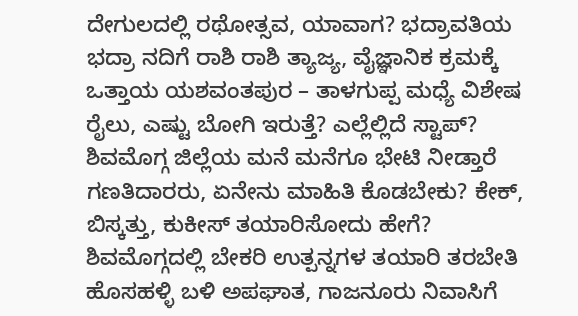ದೇಗುಲದಲ್ಲಿ ರಥೋತ್ಸವ, ಯಾವಾಗ? ಭದ್ರಾವತಿಯ ಭದ್ರಾ ನದಿಗೆ ರಾಶಿ ರಾಶಿ ತ್ಯಾಜ್ಯ, ವೈಜ್ಞಾನಿಕ ಕ್ರಮಕ್ಕೆ ಒತ್ತಾಯ ಯಶವಂತಪುರ – ತಾಳಗುಪ್ಪ ಮಧ್ಯೆ ವಿಶೇಷ ರೈಲು, ಎಷ್ಟು ಬೋಗಿ ಇರುತ್ತೆ? ಎಲ್ಲೆಲ್ಲಿದೆ ಸ್ಟಾಪ್? ಶಿವಮೊಗ್ಗ ಜಿಲ್ಲೆಯ ಮನೆ ಮನೆಗೂ ಭೇಟಿ ನೀಡ್ತಾರೆ ಗಣತಿದಾರರು, ಏನೇನು ಮಾಹಿತಿ ಕೊಡಬೇಕು? ಕೇಕ್, ಬಿಸ್ಕತ್ತು, ಕುಕೀಸ್ ತಯಾರಿಸೋದು ಹೇಗೆ? ಶಿವಮೊಗ್ಗದಲ್ಲಿ ಬೇಕರಿ ಉತ್ಪನ್ನಗಳ ತಯಾರಿ ತರಬೇತಿ ಹೊಸಹಳ್ಳಿ ಬಳಿ ಅಪಘಾತ, ಗಾಜನೂರು ನಿವಾಸಿಗೆ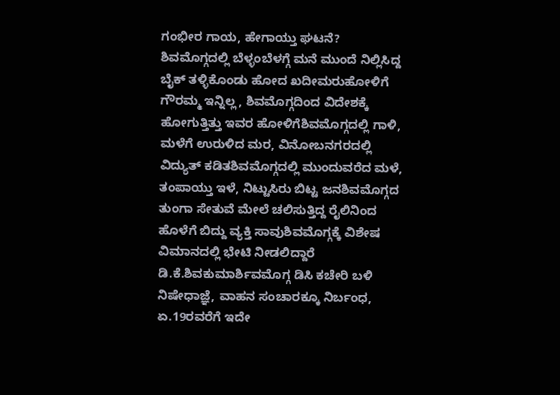ಗಂಭೀರ ಗಾಯ, ಹೇಗಾಯ್ತು ಘಟನೆ?
ಶಿವಮೊಗ್ಗದಲ್ಲಿ ಬೆಳ್ಳಂಬೆಳಗ್ಗೆ ಮನೆ ಮುಂದೆ ನಿಲ್ಲಿಸಿದ್ದ ಬೈಕ್ ತಳ್ಳಿಕೊಂಡು ಹೋದ ಖದೀಮರುಹೋಳಿಗೆ ಗೌರಮ್ಮ ಇನ್ನಿಲ್ಲ, ಶಿವಮೊಗ್ಗದಿಂದ ವಿದೇಶಕ್ಕೆ ಹೋಗುತ್ತಿತ್ತು ಇವರ ಹೋಳಿಗೆಶಿವಮೊಗ್ಗದಲ್ಲಿ ಗಾಳಿ, ಮಳೆಗೆ ಉರುಳಿದ ಮರ, ವಿನೋಬನಗರದಲ್ಲಿ ವಿದ್ಯುತ್ ಕಡಿತಶಿವಮೊಗ್ಗದಲ್ಲಿ ಮುಂದುವರೆದ ಮಳೆ, ತಂಪಾಯ್ತು ಇಳೆ, ನಿಟ್ಟುಸಿರು ಬಿಟ್ಟ ಜನಶಿವಮೊಗ್ಗದ ತುಂಗಾ ಸೇತುವೆ ಮೇಲೆ ಚಲಿಸುತ್ತಿದ್ದ ರೈಲಿನಿಂದ ಹೊಳೆಗೆ ಬಿದ್ದು ವ್ಯಕ್ತಿ ಸಾವುಶಿವಮೊಗ್ಗಕ್ಕೆ ವಿಶೇಷ ವಿಮಾನದಲ್ಲಿ ಭೇಟಿ ನೀಡಲಿದ್ದಾರೆ ಡಿ.ಕೆ.ಶಿವಕುಮಾರ್ಶಿವಮೊಗ್ಗ ಡಿಸಿ ಕಚೇರಿ ಬಳಿ ನಿಷೇಧಾಜ್ಞೆ, ವಾಹನ ಸಂಚಾರಕ್ಕೂ ನಿರ್ಬಂಧ, ಏ.19ರವರೆಗೆ ಇದೇ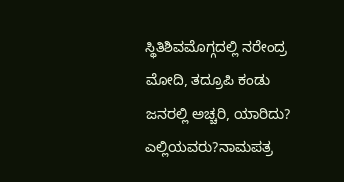ಸ್ಥಿತಿಶಿವಮೊಗ್ಗದಲ್ಲಿ ನರೇಂದ್ರ ಮೋದಿ, ತದ್ರೂಪಿ ಕಂಡು ಜನರಲ್ಲಿ ಅಚ್ಚರಿ, ಯಾರಿದು? ಎಲ್ಲಿಯವರು?ನಾಮಪತ್ರ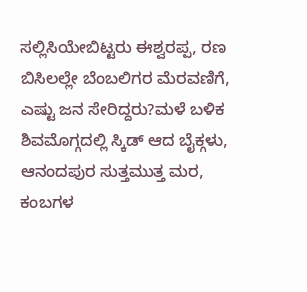ಸಲ್ಲಿಸಿಯೇಬಿಟ್ಟರು ಈಶ್ವರಪ್ಪ, ರಣ ಬಿಸಿಲಲ್ಲೇ ಬೆಂಬಲಿಗರ ಮೆರವಣಿಗೆ, ಎಷ್ಟು ಜನ ಸೇರಿದ್ದರು?ಮಳೆ ಬಳಿಕ ಶಿವಮೊಗ್ಗದಲ್ಲಿ ಸ್ಕಿಡ್ ಆದ ಬೈಕ್ಗಳು, ಆನಂದಪುರ ಸುತ್ತಮುತ್ತ ಮರ, ಕಂಬಗಳ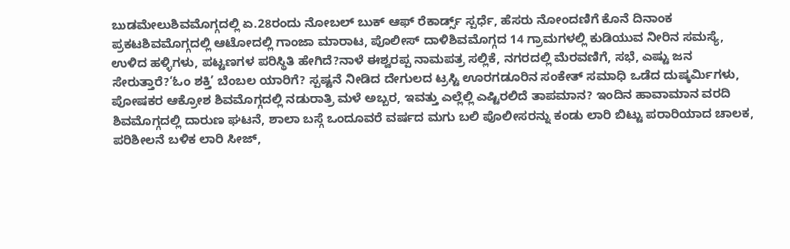ಬುಡಮೇಲುಶಿವಮೊಗ್ಗದಲ್ಲಿ ಏ.28ರಂದು ನೋಬಲ್ ಬುಕ್ ಆಫ್ ರೆಕಾರ್ಡ್ಸ್ ಸ್ಪರ್ಧೆ, ಹೆಸರು ನೋಂದಣಿಗೆ ಕೊನೆ ದಿನಾಂಕ ಪ್ರಕಟಶಿವಮೊಗ್ಗದಲ್ಲಿ ಆಟೋದಲ್ಲಿ ಗಾಂಜಾ ಮಾರಾಟ, ಪೊಲೀಸ್ ದಾಳಿಶಿವಮೊಗ್ಗದ 14 ಗ್ರಾಮಗಳಲ್ಲಿ ಕುಡಿಯುವ ನೀರಿನ ಸಮಸ್ಯೆ, ಉಳಿದ ಹಳ್ಳಿಗಳು, ಪಟ್ಟಣಗಳ ಪರಿಸ್ಥಿತಿ ಹೇಗಿದೆ?ನಾಳೆ ಈಶ್ವರಪ್ಪ ನಾಮಪತ್ರ ಸಲ್ಲಿಕೆ, ನಗರದಲ್ಲಿ ಮೆರವಣಿಗೆ, ಸಭೆ, ಎಷ್ಟು ಜನ ಸೇರುತ್ತಾರೆ?‘ಓಂ ಶಕ್ತಿ’ ಬೆಂಬಲ ಯಾರಿಗೆ? ಸ್ಪಷ್ಟನೆ ನೀಡಿದ ದೇಗುಲದ ಟ್ರಸ್ಟಿ ಊರಗಡೂರಿನ ಸಂಕೇತ್ ಸಮಾಧಿ ಒಡೆದ ದುಷ್ಕರ್ಮಿಗಳು, ಪೋಷಕರ ಆಕ್ರೋಶ ಶಿವಮೊಗ್ಗದಲ್ಲಿ ನಡುರಾತ್ರಿ ಮಳೆ ಅಬ್ಬರ, ಇವತ್ತು ಎಲ್ಲೆಲ್ಲಿ ಎಷ್ಟಿರಲಿದೆ ತಾಪಮಾನ? ಇಂದಿನ ಹಾವಾಮಾನ ವರದಿ ಶಿವಮೊಗ್ಗದಲ್ಲಿ ದಾರುಣ ಘಟನೆ, ಶಾಲಾ ಬಸ್ಗೆ ಒಂದೂವರೆ ವರ್ಷದ ಮಗು ಬಲಿ ಪೊಲೀಸರನ್ನು ಕಂಡು ಲಾರಿ ಬಿಟ್ಟು ಪರಾರಿಯಾದ ಚಾಲಕ, ಪರಿಶೀಲನೆ ಬಳಿಕ ಲಾರಿ ಸೀಜ್,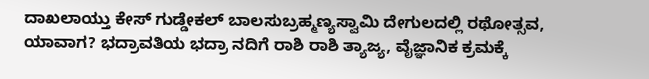ದಾಖಲಾಯ್ತು ಕೇಸ್ ಗುಡ್ಡೇಕಲ್ ಬಾಲಸುಬ್ರಹ್ಮಣ್ಯಸ್ವಾಮಿ ದೇಗುಲದಲ್ಲಿ ರಥೋತ್ಸವ, ಯಾವಾಗ? ಭದ್ರಾವತಿಯ ಭದ್ರಾ ನದಿಗೆ ರಾಶಿ ರಾಶಿ ತ್ಯಾಜ್ಯ, ವೈಜ್ಞಾನಿಕ ಕ್ರಮಕ್ಕೆ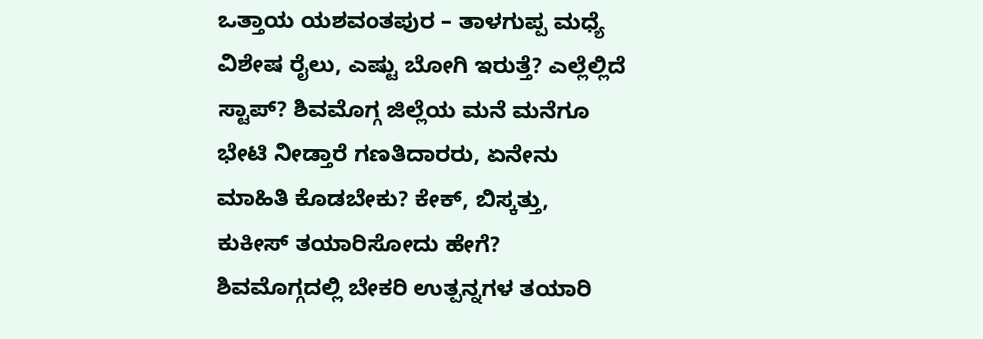ಒತ್ತಾಯ ಯಶವಂತಪುರ – ತಾಳಗುಪ್ಪ ಮಧ್ಯೆ ವಿಶೇಷ ರೈಲು, ಎಷ್ಟು ಬೋಗಿ ಇರುತ್ತೆ? ಎಲ್ಲೆಲ್ಲಿದೆ ಸ್ಟಾಪ್? ಶಿವಮೊಗ್ಗ ಜಿಲ್ಲೆಯ ಮನೆ ಮನೆಗೂ ಭೇಟಿ ನೀಡ್ತಾರೆ ಗಣತಿದಾರರು, ಏನೇನು ಮಾಹಿತಿ ಕೊಡಬೇಕು? ಕೇಕ್, ಬಿಸ್ಕತ್ತು, ಕುಕೀಸ್ ತಯಾರಿಸೋದು ಹೇಗೆ? ಶಿವಮೊಗ್ಗದಲ್ಲಿ ಬೇಕರಿ ಉತ್ಪನ್ನಗಳ ತಯಾರಿ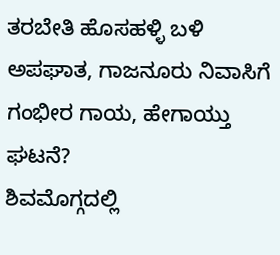ತರಬೇತಿ ಹೊಸಹಳ್ಳಿ ಬಳಿ ಅಪಘಾತ, ಗಾಜನೂರು ನಿವಾಸಿಗೆ ಗಂಭೀರ ಗಾಯ, ಹೇಗಾಯ್ತು ಘಟನೆ?
ಶಿವಮೊಗ್ಗದಲ್ಲಿ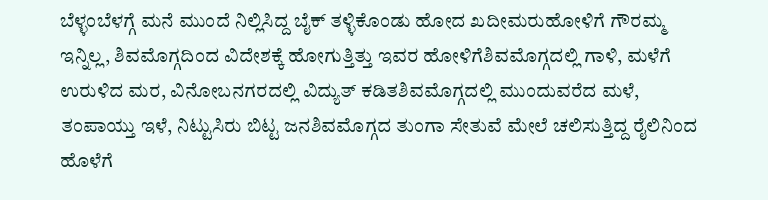ಬೆಳ್ಳಂಬೆಳಗ್ಗೆ ಮನೆ ಮುಂದೆ ನಿಲ್ಲಿಸಿದ್ದ ಬೈಕ್ ತಳ್ಳಿಕೊಂಡು ಹೋದ ಖದೀಮರುಹೋಳಿಗೆ ಗೌರಮ್ಮ ಇನ್ನಿಲ್ಲ, ಶಿವಮೊಗ್ಗದಿಂದ ವಿದೇಶಕ್ಕೆ ಹೋಗುತ್ತಿತ್ತು ಇವರ ಹೋಳಿಗೆಶಿವಮೊಗ್ಗದಲ್ಲಿ ಗಾಳಿ, ಮಳೆಗೆ ಉರುಳಿದ ಮರ, ವಿನೋಬನಗರದಲ್ಲಿ ವಿದ್ಯುತ್ ಕಡಿತಶಿವಮೊಗ್ಗದಲ್ಲಿ ಮುಂದುವರೆದ ಮಳೆ, ತಂಪಾಯ್ತು ಇಳೆ, ನಿಟ್ಟುಸಿರು ಬಿಟ್ಟ ಜನಶಿವಮೊಗ್ಗದ ತುಂಗಾ ಸೇತುವೆ ಮೇಲೆ ಚಲಿಸುತ್ತಿದ್ದ ರೈಲಿನಿಂದ ಹೊಳೆಗೆ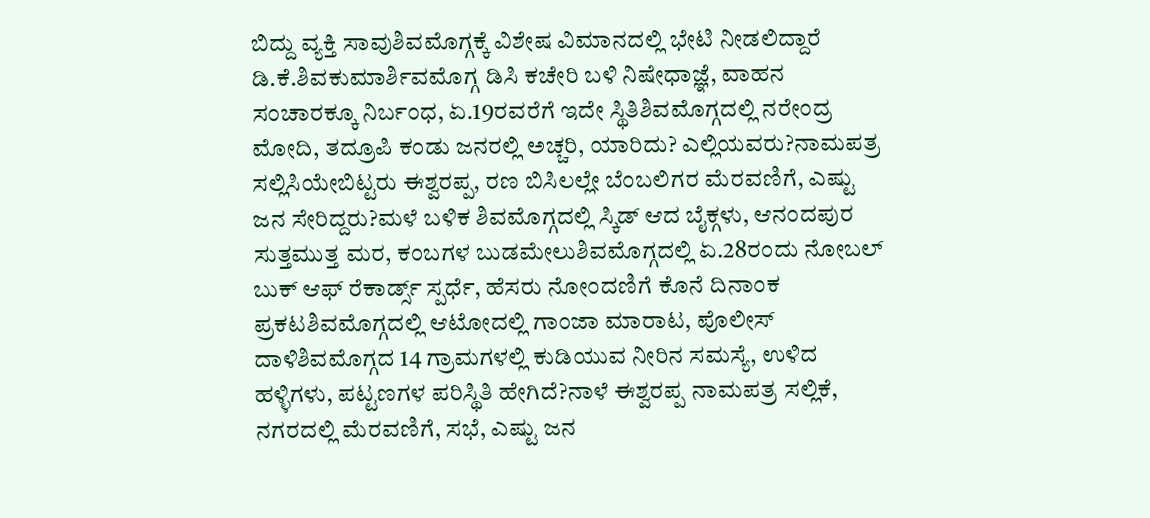ಬಿದ್ದು ವ್ಯಕ್ತಿ ಸಾವುಶಿವಮೊಗ್ಗಕ್ಕೆ ವಿಶೇಷ ವಿಮಾನದಲ್ಲಿ ಭೇಟಿ ನೀಡಲಿದ್ದಾರೆ ಡಿ.ಕೆ.ಶಿವಕುಮಾರ್ಶಿವಮೊಗ್ಗ ಡಿಸಿ ಕಚೇರಿ ಬಳಿ ನಿಷೇಧಾಜ್ಞೆ, ವಾಹನ ಸಂಚಾರಕ್ಕೂ ನಿರ್ಬಂಧ, ಏ.19ರವರೆಗೆ ಇದೇ ಸ್ಥಿತಿಶಿವಮೊಗ್ಗದಲ್ಲಿ ನರೇಂದ್ರ ಮೋದಿ, ತದ್ರೂಪಿ ಕಂಡು ಜನರಲ್ಲಿ ಅಚ್ಚರಿ, ಯಾರಿದು? ಎಲ್ಲಿಯವರು?ನಾಮಪತ್ರ ಸಲ್ಲಿಸಿಯೇಬಿಟ್ಟರು ಈಶ್ವರಪ್ಪ, ರಣ ಬಿಸಿಲಲ್ಲೇ ಬೆಂಬಲಿಗರ ಮೆರವಣಿಗೆ, ಎಷ್ಟು ಜನ ಸೇರಿದ್ದರು?ಮಳೆ ಬಳಿಕ ಶಿವಮೊಗ್ಗದಲ್ಲಿ ಸ್ಕಿಡ್ ಆದ ಬೈಕ್ಗಳು, ಆನಂದಪುರ ಸುತ್ತಮುತ್ತ ಮರ, ಕಂಬಗಳ ಬುಡಮೇಲುಶಿವಮೊಗ್ಗದಲ್ಲಿ ಏ.28ರಂದು ನೋಬಲ್ ಬುಕ್ ಆಫ್ ರೆಕಾರ್ಡ್ಸ್ ಸ್ಪರ್ಧೆ, ಹೆಸರು ನೋಂದಣಿಗೆ ಕೊನೆ ದಿನಾಂಕ ಪ್ರಕಟಶಿವಮೊಗ್ಗದಲ್ಲಿ ಆಟೋದಲ್ಲಿ ಗಾಂಜಾ ಮಾರಾಟ, ಪೊಲೀಸ್ ದಾಳಿಶಿವಮೊಗ್ಗದ 14 ಗ್ರಾಮಗಳಲ್ಲಿ ಕುಡಿಯುವ ನೀರಿನ ಸಮಸ್ಯೆ, ಉಳಿದ ಹಳ್ಳಿಗಳು, ಪಟ್ಟಣಗಳ ಪರಿಸ್ಥಿತಿ ಹೇಗಿದೆ?ನಾಳೆ ಈಶ್ವರಪ್ಪ ನಾಮಪತ್ರ ಸಲ್ಲಿಕೆ, ನಗರದಲ್ಲಿ ಮೆರವಣಿಗೆ, ಸಭೆ, ಎಷ್ಟು ಜನ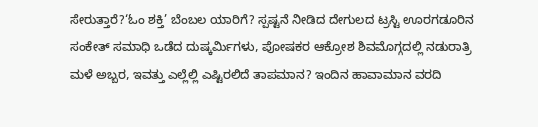ಸೇರುತ್ತಾರೆ?‘ಓಂ ಶಕ್ತಿ’ ಬೆಂಬಲ ಯಾರಿಗೆ? ಸ್ಪಷ್ಟನೆ ನೀಡಿದ ದೇಗುಲದ ಟ್ರಸ್ಟಿ ಊರಗಡೂರಿನ ಸಂಕೇತ್ ಸಮಾಧಿ ಒಡೆದ ದುಷ್ಕರ್ಮಿಗಳು, ಪೋಷಕರ ಆಕ್ರೋಶ ಶಿವಮೊಗ್ಗದಲ್ಲಿ ನಡುರಾತ್ರಿ ಮಳೆ ಅಬ್ಬರ, ಇವತ್ತು ಎಲ್ಲೆಲ್ಲಿ ಎಷ್ಟಿರಲಿದೆ ತಾಪಮಾನ? ಇಂದಿನ ಹಾವಾಮಾನ ವರದಿ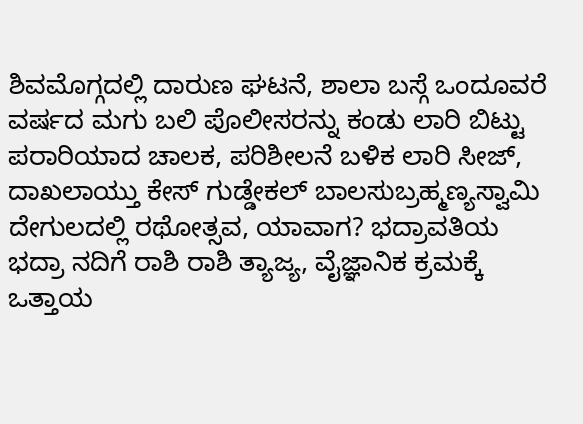ಶಿವಮೊಗ್ಗದಲ್ಲಿ ದಾರುಣ ಘಟನೆ, ಶಾಲಾ ಬಸ್ಗೆ ಒಂದೂವರೆ ವರ್ಷದ ಮಗು ಬಲಿ ಪೊಲೀಸರನ್ನು ಕಂಡು ಲಾರಿ ಬಿಟ್ಟು ಪರಾರಿಯಾದ ಚಾಲಕ, ಪರಿಶೀಲನೆ ಬಳಿಕ ಲಾರಿ ಸೀಜ್, ದಾಖಲಾಯ್ತು ಕೇಸ್ ಗುಡ್ಡೇಕಲ್ ಬಾಲಸುಬ್ರಹ್ಮಣ್ಯಸ್ವಾಮಿ ದೇಗುಲದಲ್ಲಿ ರಥೋತ್ಸವ, ಯಾವಾಗ? ಭದ್ರಾವತಿಯ ಭದ್ರಾ ನದಿಗೆ ರಾಶಿ ರಾಶಿ ತ್ಯಾಜ್ಯ, ವೈಜ್ಞಾನಿಕ ಕ್ರಮಕ್ಕೆ ಒತ್ತಾಯ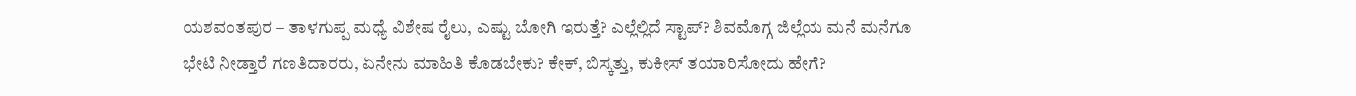ಯಶವಂತಪುರ – ತಾಳಗುಪ್ಪ ಮಧ್ಯೆ ವಿಶೇಷ ರೈಲು, ಎಷ್ಟು ಬೋಗಿ ಇರುತ್ತೆ? ಎಲ್ಲೆಲ್ಲಿದೆ ಸ್ಟಾಪ್? ಶಿವಮೊಗ್ಗ ಜಿಲ್ಲೆಯ ಮನೆ ಮನೆಗೂ ಭೇಟಿ ನೀಡ್ತಾರೆ ಗಣತಿದಾರರು, ಏನೇನು ಮಾಹಿತಿ ಕೊಡಬೇಕು? ಕೇಕ್, ಬಿಸ್ಕತ್ತು, ಕುಕೀಸ್ ತಯಾರಿಸೋದು ಹೇಗೆ?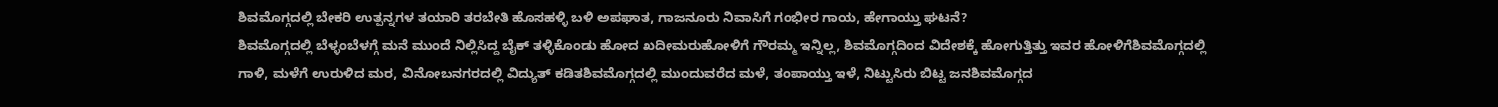ಶಿವಮೊಗ್ಗದಲ್ಲಿ ಬೇಕರಿ ಉತ್ಪನ್ನಗಳ ತಯಾರಿ ತರಬೇತಿ ಹೊಸಹಳ್ಳಿ ಬಳಿ ಅಪಘಾತ, ಗಾಜನೂರು ನಿವಾಸಿಗೆ ಗಂಭೀರ ಗಾಯ, ಹೇಗಾಯ್ತು ಘಟನೆ?
ಶಿವಮೊಗ್ಗದಲ್ಲಿ ಬೆಳ್ಳಂಬೆಳಗ್ಗೆ ಮನೆ ಮುಂದೆ ನಿಲ್ಲಿಸಿದ್ದ ಬೈಕ್ ತಳ್ಳಿಕೊಂಡು ಹೋದ ಖದೀಮರುಹೋಳಿಗೆ ಗೌರಮ್ಮ ಇನ್ನಿಲ್ಲ, ಶಿವಮೊಗ್ಗದಿಂದ ವಿದೇಶಕ್ಕೆ ಹೋಗುತ್ತಿತ್ತು ಇವರ ಹೋಳಿಗೆಶಿವಮೊಗ್ಗದಲ್ಲಿ ಗಾಳಿ, ಮಳೆಗೆ ಉರುಳಿದ ಮರ, ವಿನೋಬನಗರದಲ್ಲಿ ವಿದ್ಯುತ್ ಕಡಿತಶಿವಮೊಗ್ಗದಲ್ಲಿ ಮುಂದುವರೆದ ಮಳೆ, ತಂಪಾಯ್ತು ಇಳೆ, ನಿಟ್ಟುಸಿರು ಬಿಟ್ಟ ಜನಶಿವಮೊಗ್ಗದ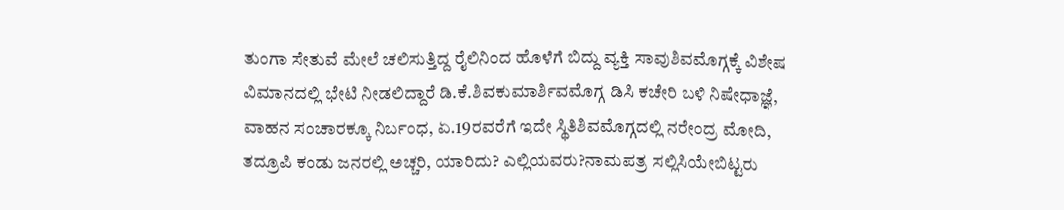ತುಂಗಾ ಸೇತುವೆ ಮೇಲೆ ಚಲಿಸುತ್ತಿದ್ದ ರೈಲಿನಿಂದ ಹೊಳೆಗೆ ಬಿದ್ದು ವ್ಯಕ್ತಿ ಸಾವುಶಿವಮೊಗ್ಗಕ್ಕೆ ವಿಶೇಷ ವಿಮಾನದಲ್ಲಿ ಭೇಟಿ ನೀಡಲಿದ್ದಾರೆ ಡಿ.ಕೆ.ಶಿವಕುಮಾರ್ಶಿವಮೊಗ್ಗ ಡಿಸಿ ಕಚೇರಿ ಬಳಿ ನಿಷೇಧಾಜ್ಞೆ, ವಾಹನ ಸಂಚಾರಕ್ಕೂ ನಿರ್ಬಂಧ, ಏ.19ರವರೆಗೆ ಇದೇ ಸ್ಥಿತಿಶಿವಮೊಗ್ಗದಲ್ಲಿ ನರೇಂದ್ರ ಮೋದಿ, ತದ್ರೂಪಿ ಕಂಡು ಜನರಲ್ಲಿ ಅಚ್ಚರಿ, ಯಾರಿದು? ಎಲ್ಲಿಯವರು?ನಾಮಪತ್ರ ಸಲ್ಲಿಸಿಯೇಬಿಟ್ಟರು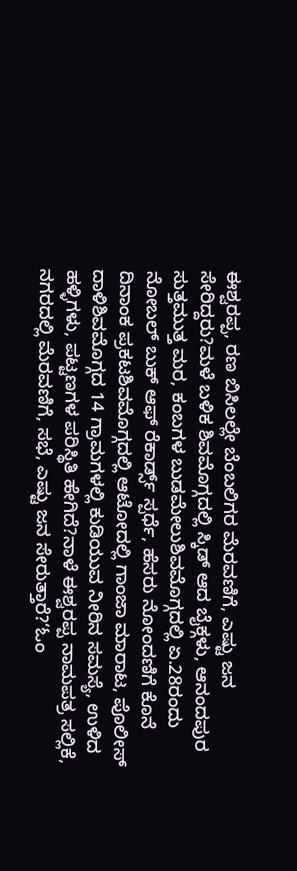ಈಶ್ವರಪ್ಪ, ರಣ ಬಿಸಿಲಲ್ಲೇ ಬೆಂಬಲಿಗರ ಮೆರವಣಿಗೆ, ಎಷ್ಟು ಜನ ಸೇರಿದ್ದರು?ಮಳೆ ಬಳಿಕ ಶಿವಮೊಗ್ಗದಲ್ಲಿ ಸ್ಕಿಡ್ ಆದ ಬೈಕ್ಗಳು, ಆನಂದಪುರ ಸುತ್ತಮುತ್ತ ಮರ, ಕಂಬಗಳ ಬುಡಮೇಲುಶಿವಮೊಗ್ಗದಲ್ಲಿ ಏ.28ರಂದು ನೋಬಲ್ ಬುಕ್ ಆಫ್ ರೆಕಾರ್ಡ್ಸ್ ಸ್ಪರ್ಧೆ, ಹೆಸರು ನೋಂದಣಿಗೆ ಕೊನೆ ದಿನಾಂಕ ಪ್ರಕಟಶಿವಮೊಗ್ಗದಲ್ಲಿ ಆಟೋದಲ್ಲಿ ಗಾಂಜಾ ಮಾರಾಟ, ಪೊಲೀಸ್ ದಾಳಿಶಿವಮೊಗ್ಗದ 14 ಗ್ರಾಮಗಳಲ್ಲಿ ಕುಡಿಯುವ ನೀರಿನ ಸಮಸ್ಯೆ, ಉಳಿದ ಹಳ್ಳಿಗಳು, ಪಟ್ಟಣಗಳ ಪರಿಸ್ಥಿತಿ ಹೇಗಿದೆ?ನಾಳೆ ಈಶ್ವರಪ್ಪ ನಾಮಪತ್ರ ಸಲ್ಲಿಕೆ, ನಗರದಲ್ಲಿ ಮೆರವಣಿಗೆ, ಸಭೆ, ಎಷ್ಟು ಜನ ಸೇರುತ್ತಾರೆ?‘ಓಂ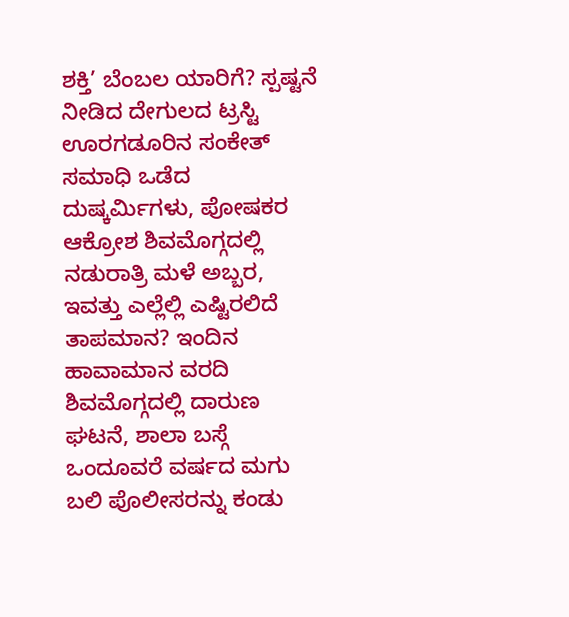ಶಕ್ತಿ’ ಬೆಂಬಲ ಯಾರಿಗೆ? ಸ್ಪಷ್ಟನೆ ನೀಡಿದ ದೇಗುಲದ ಟ್ರಸ್ಟಿ ಊರಗಡೂರಿನ ಸಂಕೇತ್ ಸಮಾಧಿ ಒಡೆದ ದುಷ್ಕರ್ಮಿಗಳು, ಪೋಷಕರ ಆಕ್ರೋಶ ಶಿವಮೊಗ್ಗದಲ್ಲಿ ನಡುರಾತ್ರಿ ಮಳೆ ಅಬ್ಬರ, ಇವತ್ತು ಎಲ್ಲೆಲ್ಲಿ ಎಷ್ಟಿರಲಿದೆ ತಾಪಮಾನ? ಇಂದಿನ ಹಾವಾಮಾನ ವರದಿ ಶಿವಮೊಗ್ಗದಲ್ಲಿ ದಾರುಣ ಘಟನೆ, ಶಾಲಾ ಬಸ್ಗೆ ಒಂದೂವರೆ ವರ್ಷದ ಮಗು ಬಲಿ ಪೊಲೀಸರನ್ನು ಕಂಡು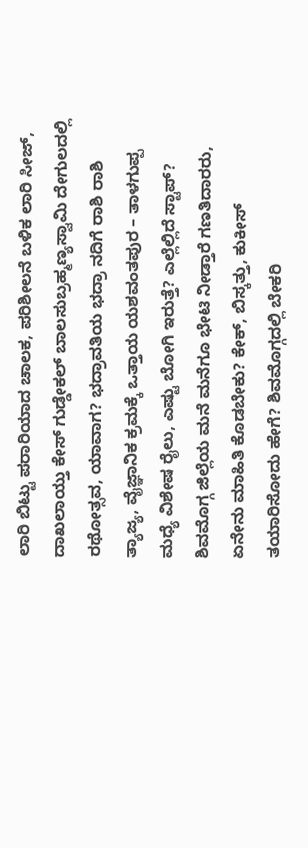ಲಾರಿ ಬಿಟ್ಟು ಪರಾರಿಯಾದ ಚಾಲಕ, ಪರಿಶೀಲನೆ ಬಳಿಕ ಲಾರಿ ಸೀಜ್, ದಾಖಲಾಯ್ತು ಕೇಸ್ ಗುಡ್ಡೇಕಲ್ ಬಾಲಸುಬ್ರಹ್ಮಣ್ಯಸ್ವಾಮಿ ದೇಗುಲದಲ್ಲಿ ರಥೋತ್ಸವ, ಯಾವಾಗ? ಭದ್ರಾವತಿಯ ಭದ್ರಾ ನದಿಗೆ ರಾಶಿ ರಾಶಿ ತ್ಯಾಜ್ಯ, ವೈಜ್ಞಾನಿಕ ಕ್ರಮಕ್ಕೆ ಒತ್ತಾಯ ಯಶವಂತಪುರ – ತಾಳಗುಪ್ಪ ಮಧ್ಯೆ ವಿಶೇಷ ರೈಲು, ಎಷ್ಟು ಬೋಗಿ ಇರುತ್ತೆ? ಎಲ್ಲೆಲ್ಲಿದೆ ಸ್ಟಾಪ್? ಶಿವಮೊಗ್ಗ ಜಿಲ್ಲೆಯ ಮನೆ ಮನೆಗೂ ಭೇಟಿ ನೀಡ್ತಾರೆ ಗಣತಿದಾರರು, ಏನೇನು ಮಾಹಿತಿ ಕೊಡಬೇಕು? ಕೇಕ್, ಬಿಸ್ಕತ್ತು, ಕುಕೀಸ್ ತಯಾರಿಸೋದು ಹೇಗೆ? ಶಿವಮೊಗ್ಗದಲ್ಲಿ ಬೇಕರಿ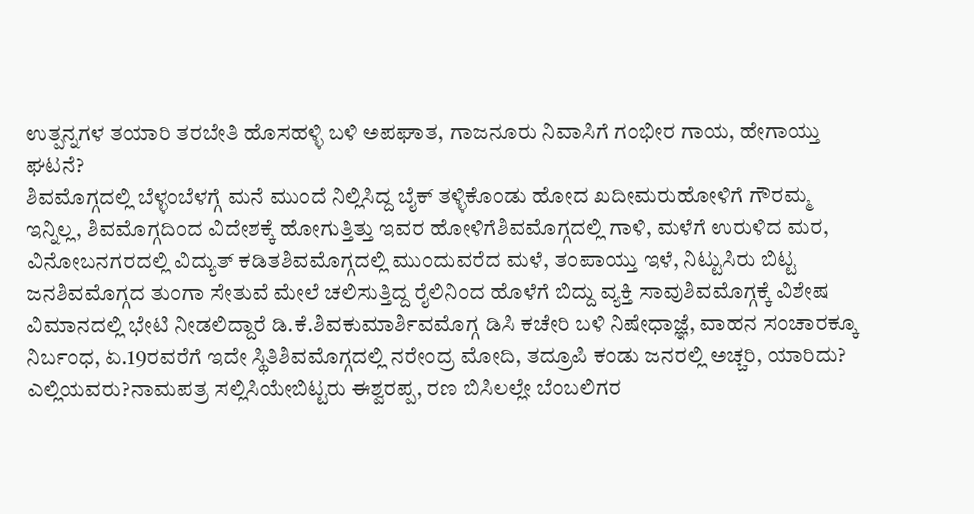ಉತ್ಪನ್ನಗಳ ತಯಾರಿ ತರಬೇತಿ ಹೊಸಹಳ್ಳಿ ಬಳಿ ಅಪಘಾತ, ಗಾಜನೂರು ನಿವಾಸಿಗೆ ಗಂಭೀರ ಗಾಯ, ಹೇಗಾಯ್ತು ಘಟನೆ?
ಶಿವಮೊಗ್ಗದಲ್ಲಿ ಬೆಳ್ಳಂಬೆಳಗ್ಗೆ ಮನೆ ಮುಂದೆ ನಿಲ್ಲಿಸಿದ್ದ ಬೈಕ್ ತಳ್ಳಿಕೊಂಡು ಹೋದ ಖದೀಮರುಹೋಳಿಗೆ ಗೌರಮ್ಮ ಇನ್ನಿಲ್ಲ, ಶಿವಮೊಗ್ಗದಿಂದ ವಿದೇಶಕ್ಕೆ ಹೋಗುತ್ತಿತ್ತು ಇವರ ಹೋಳಿಗೆಶಿವಮೊಗ್ಗದಲ್ಲಿ ಗಾಳಿ, ಮಳೆಗೆ ಉರುಳಿದ ಮರ, ವಿನೋಬನಗರದಲ್ಲಿ ವಿದ್ಯುತ್ ಕಡಿತಶಿವಮೊಗ್ಗದಲ್ಲಿ ಮುಂದುವರೆದ ಮಳೆ, ತಂಪಾಯ್ತು ಇಳೆ, ನಿಟ್ಟುಸಿರು ಬಿಟ್ಟ ಜನಶಿವಮೊಗ್ಗದ ತುಂಗಾ ಸೇತುವೆ ಮೇಲೆ ಚಲಿಸುತ್ತಿದ್ದ ರೈಲಿನಿಂದ ಹೊಳೆಗೆ ಬಿದ್ದು ವ್ಯಕ್ತಿ ಸಾವುಶಿವಮೊಗ್ಗಕ್ಕೆ ವಿಶೇಷ ವಿಮಾನದಲ್ಲಿ ಭೇಟಿ ನೀಡಲಿದ್ದಾರೆ ಡಿ.ಕೆ.ಶಿವಕುಮಾರ್ಶಿವಮೊಗ್ಗ ಡಿಸಿ ಕಚೇರಿ ಬಳಿ ನಿಷೇಧಾಜ್ಞೆ, ವಾಹನ ಸಂಚಾರಕ್ಕೂ ನಿರ್ಬಂಧ, ಏ.19ರವರೆಗೆ ಇದೇ ಸ್ಥಿತಿಶಿವಮೊಗ್ಗದಲ್ಲಿ ನರೇಂದ್ರ ಮೋದಿ, ತದ್ರೂಪಿ ಕಂಡು ಜನರಲ್ಲಿ ಅಚ್ಚರಿ, ಯಾರಿದು? ಎಲ್ಲಿಯವರು?ನಾಮಪತ್ರ ಸಲ್ಲಿಸಿಯೇಬಿಟ್ಟರು ಈಶ್ವರಪ್ಪ, ರಣ ಬಿಸಿಲಲ್ಲೇ ಬೆಂಬಲಿಗರ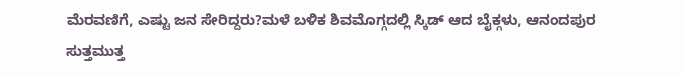ಮೆರವಣಿಗೆ, ಎಷ್ಟು ಜನ ಸೇರಿದ್ದರು?ಮಳೆ ಬಳಿಕ ಶಿವಮೊಗ್ಗದಲ್ಲಿ ಸ್ಕಿಡ್ ಆದ ಬೈಕ್ಗಳು, ಆನಂದಪುರ ಸುತ್ತಮುತ್ತ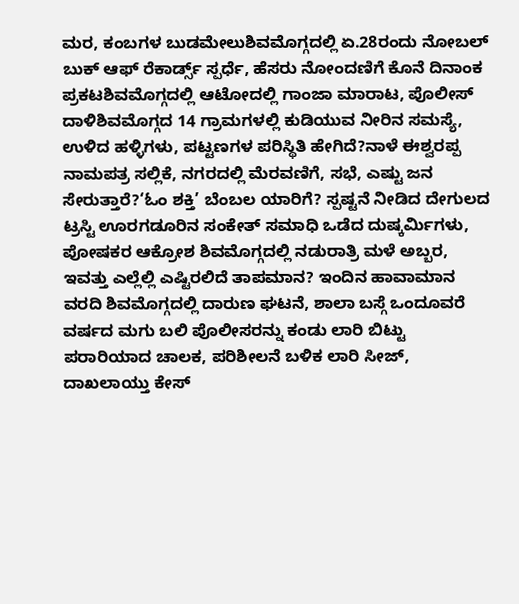ಮರ, ಕಂಬಗಳ ಬುಡಮೇಲುಶಿವಮೊಗ್ಗದಲ್ಲಿ ಏ.28ರಂದು ನೋಬಲ್ ಬುಕ್ ಆಫ್ ರೆಕಾರ್ಡ್ಸ್ ಸ್ಪರ್ಧೆ, ಹೆಸರು ನೋಂದಣಿಗೆ ಕೊನೆ ದಿನಾಂಕ ಪ್ರಕಟಶಿವಮೊಗ್ಗದಲ್ಲಿ ಆಟೋದಲ್ಲಿ ಗಾಂಜಾ ಮಾರಾಟ, ಪೊಲೀಸ್ ದಾಳಿಶಿವಮೊಗ್ಗದ 14 ಗ್ರಾಮಗಳಲ್ಲಿ ಕುಡಿಯುವ ನೀರಿನ ಸಮಸ್ಯೆ, ಉಳಿದ ಹಳ್ಳಿಗಳು, ಪಟ್ಟಣಗಳ ಪರಿಸ್ಥಿತಿ ಹೇಗಿದೆ?ನಾಳೆ ಈಶ್ವರಪ್ಪ ನಾಮಪತ್ರ ಸಲ್ಲಿಕೆ, ನಗರದಲ್ಲಿ ಮೆರವಣಿಗೆ, ಸಭೆ, ಎಷ್ಟು ಜನ ಸೇರುತ್ತಾರೆ?‘ಓಂ ಶಕ್ತಿ’ ಬೆಂಬಲ ಯಾರಿಗೆ? ಸ್ಪಷ್ಟನೆ ನೀಡಿದ ದೇಗುಲದ ಟ್ರಸ್ಟಿ ಊರಗಡೂರಿನ ಸಂಕೇತ್ ಸಮಾಧಿ ಒಡೆದ ದುಷ್ಕರ್ಮಿಗಳು, ಪೋಷಕರ ಆಕ್ರೋಶ ಶಿವಮೊಗ್ಗದಲ್ಲಿ ನಡುರಾತ್ರಿ ಮಳೆ ಅಬ್ಬರ, ಇವತ್ತು ಎಲ್ಲೆಲ್ಲಿ ಎಷ್ಟಿರಲಿದೆ ತಾಪಮಾನ? ಇಂದಿನ ಹಾವಾಮಾನ ವರದಿ ಶಿವಮೊಗ್ಗದಲ್ಲಿ ದಾರುಣ ಘಟನೆ, ಶಾಲಾ ಬಸ್ಗೆ ಒಂದೂವರೆ ವರ್ಷದ ಮಗು ಬಲಿ ಪೊಲೀಸರನ್ನು ಕಂಡು ಲಾರಿ ಬಿಟ್ಟು ಪರಾರಿಯಾದ ಚಾಲಕ, ಪರಿಶೀಲನೆ ಬಳಿಕ ಲಾರಿ ಸೀಜ್, ದಾಖಲಾಯ್ತು ಕೇಸ್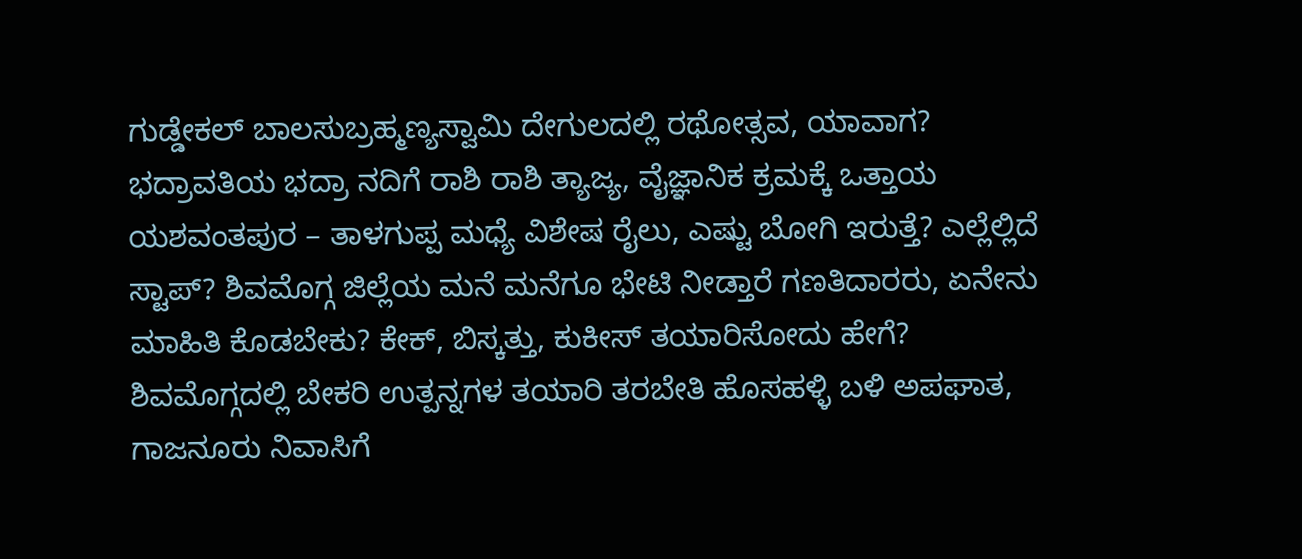ಗುಡ್ಡೇಕಲ್ ಬಾಲಸುಬ್ರಹ್ಮಣ್ಯಸ್ವಾಮಿ ದೇಗುಲದಲ್ಲಿ ರಥೋತ್ಸವ, ಯಾವಾಗ? ಭದ್ರಾವತಿಯ ಭದ್ರಾ ನದಿಗೆ ರಾಶಿ ರಾಶಿ ತ್ಯಾಜ್ಯ, ವೈಜ್ಞಾನಿಕ ಕ್ರಮಕ್ಕೆ ಒತ್ತಾಯ ಯಶವಂತಪುರ – ತಾಳಗುಪ್ಪ ಮಧ್ಯೆ ವಿಶೇಷ ರೈಲು, ಎಷ್ಟು ಬೋಗಿ ಇರುತ್ತೆ? ಎಲ್ಲೆಲ್ಲಿದೆ ಸ್ಟಾಪ್? ಶಿವಮೊಗ್ಗ ಜಿಲ್ಲೆಯ ಮನೆ ಮನೆಗೂ ಭೇಟಿ ನೀಡ್ತಾರೆ ಗಣತಿದಾರರು, ಏನೇನು ಮಾಹಿತಿ ಕೊಡಬೇಕು? ಕೇಕ್, ಬಿಸ್ಕತ್ತು, ಕುಕೀಸ್ ತಯಾರಿಸೋದು ಹೇಗೆ? ಶಿವಮೊಗ್ಗದಲ್ಲಿ ಬೇಕರಿ ಉತ್ಪನ್ನಗಳ ತಯಾರಿ ತರಬೇತಿ ಹೊಸಹಳ್ಳಿ ಬಳಿ ಅಪಘಾತ, ಗಾಜನೂರು ನಿವಾಸಿಗೆ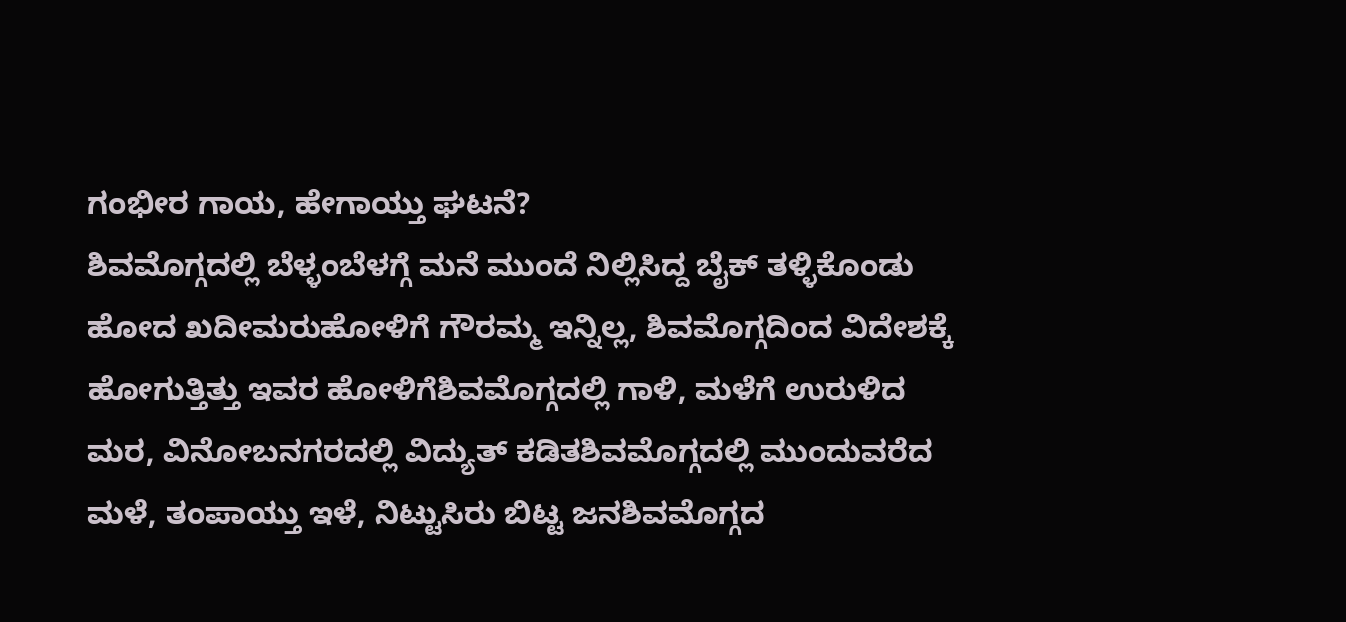ಗಂಭೀರ ಗಾಯ, ಹೇಗಾಯ್ತು ಘಟನೆ?
ಶಿವಮೊಗ್ಗದಲ್ಲಿ ಬೆಳ್ಳಂಬೆಳಗ್ಗೆ ಮನೆ ಮುಂದೆ ನಿಲ್ಲಿಸಿದ್ದ ಬೈಕ್ ತಳ್ಳಿಕೊಂಡು ಹೋದ ಖದೀಮರುಹೋಳಿಗೆ ಗೌರಮ್ಮ ಇನ್ನಿಲ್ಲ, ಶಿವಮೊಗ್ಗದಿಂದ ವಿದೇಶಕ್ಕೆ ಹೋಗುತ್ತಿತ್ತು ಇವರ ಹೋಳಿಗೆಶಿವಮೊಗ್ಗದಲ್ಲಿ ಗಾಳಿ, ಮಳೆಗೆ ಉರುಳಿದ ಮರ, ವಿನೋಬನಗರದಲ್ಲಿ ವಿದ್ಯುತ್ ಕಡಿತಶಿವಮೊಗ್ಗದಲ್ಲಿ ಮುಂದುವರೆದ ಮಳೆ, ತಂಪಾಯ್ತು ಇಳೆ, ನಿಟ್ಟುಸಿರು ಬಿಟ್ಟ ಜನಶಿವಮೊಗ್ಗದ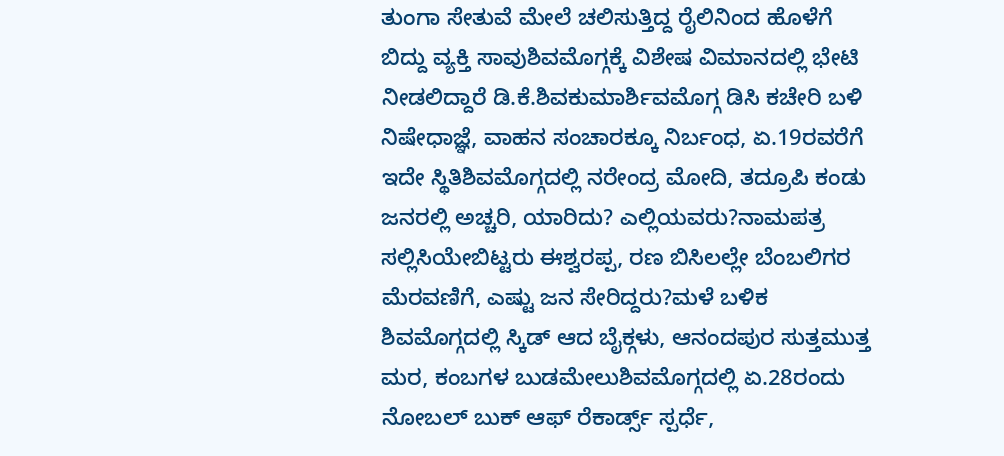ತುಂಗಾ ಸೇತುವೆ ಮೇಲೆ ಚಲಿಸುತ್ತಿದ್ದ ರೈಲಿನಿಂದ ಹೊಳೆಗೆ ಬಿದ್ದು ವ್ಯಕ್ತಿ ಸಾವುಶಿವಮೊಗ್ಗಕ್ಕೆ ವಿಶೇಷ ವಿಮಾನದಲ್ಲಿ ಭೇಟಿ ನೀಡಲಿದ್ದಾರೆ ಡಿ.ಕೆ.ಶಿವಕುಮಾರ್ಶಿವಮೊಗ್ಗ ಡಿಸಿ ಕಚೇರಿ ಬಳಿ ನಿಷೇಧಾಜ್ಞೆ, ವಾಹನ ಸಂಚಾರಕ್ಕೂ ನಿರ್ಬಂಧ, ಏ.19ರವರೆಗೆ ಇದೇ ಸ್ಥಿತಿಶಿವಮೊಗ್ಗದಲ್ಲಿ ನರೇಂದ್ರ ಮೋದಿ, ತದ್ರೂಪಿ ಕಂಡು ಜನರಲ್ಲಿ ಅಚ್ಚರಿ, ಯಾರಿದು? ಎಲ್ಲಿಯವರು?ನಾಮಪತ್ರ ಸಲ್ಲಿಸಿಯೇಬಿಟ್ಟರು ಈಶ್ವರಪ್ಪ, ರಣ ಬಿಸಿಲಲ್ಲೇ ಬೆಂಬಲಿಗರ ಮೆರವಣಿಗೆ, ಎಷ್ಟು ಜನ ಸೇರಿದ್ದರು?ಮಳೆ ಬಳಿಕ ಶಿವಮೊಗ್ಗದಲ್ಲಿ ಸ್ಕಿಡ್ ಆದ ಬೈಕ್ಗಳು, ಆನಂದಪುರ ಸುತ್ತಮುತ್ತ ಮರ, ಕಂಬಗಳ ಬುಡಮೇಲುಶಿವಮೊಗ್ಗದಲ್ಲಿ ಏ.28ರಂದು ನೋಬಲ್ ಬುಕ್ ಆಫ್ ರೆಕಾರ್ಡ್ಸ್ ಸ್ಪರ್ಧೆ,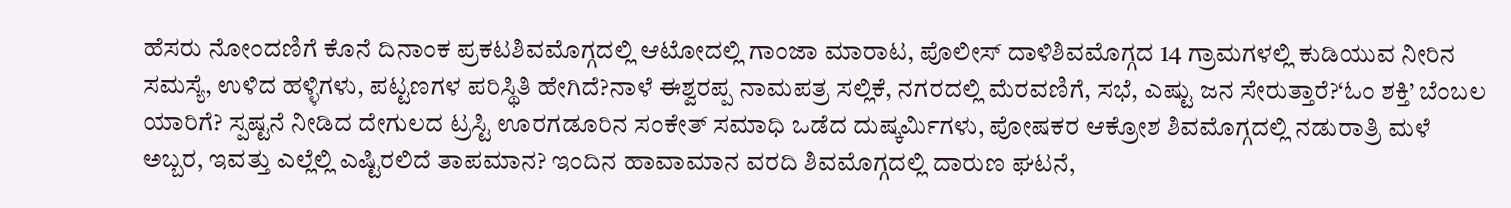ಹೆಸರು ನೋಂದಣಿಗೆ ಕೊನೆ ದಿನಾಂಕ ಪ್ರಕಟಶಿವಮೊಗ್ಗದಲ್ಲಿ ಆಟೋದಲ್ಲಿ ಗಾಂಜಾ ಮಾರಾಟ, ಪೊಲೀಸ್ ದಾಳಿಶಿವಮೊಗ್ಗದ 14 ಗ್ರಾಮಗಳಲ್ಲಿ ಕುಡಿಯುವ ನೀರಿನ ಸಮಸ್ಯೆ, ಉಳಿದ ಹಳ್ಳಿಗಳು, ಪಟ್ಟಣಗಳ ಪರಿಸ್ಥಿತಿ ಹೇಗಿದೆ?ನಾಳೆ ಈಶ್ವರಪ್ಪ ನಾಮಪತ್ರ ಸಲ್ಲಿಕೆ, ನಗರದಲ್ಲಿ ಮೆರವಣಿಗೆ, ಸಭೆ, ಎಷ್ಟು ಜನ ಸೇರುತ್ತಾರೆ?‘ಓಂ ಶಕ್ತಿ’ ಬೆಂಬಲ ಯಾರಿಗೆ? ಸ್ಪಷ್ಟನೆ ನೀಡಿದ ದೇಗುಲದ ಟ್ರಸ್ಟಿ ಊರಗಡೂರಿನ ಸಂಕೇತ್ ಸಮಾಧಿ ಒಡೆದ ದುಷ್ಕರ್ಮಿಗಳು, ಪೋಷಕರ ಆಕ್ರೋಶ ಶಿವಮೊಗ್ಗದಲ್ಲಿ ನಡುರಾತ್ರಿ ಮಳೆ ಅಬ್ಬರ, ಇವತ್ತು ಎಲ್ಲೆಲ್ಲಿ ಎಷ್ಟಿರಲಿದೆ ತಾಪಮಾನ? ಇಂದಿನ ಹಾವಾಮಾನ ವರದಿ ಶಿವಮೊಗ್ಗದಲ್ಲಿ ದಾರುಣ ಘಟನೆ,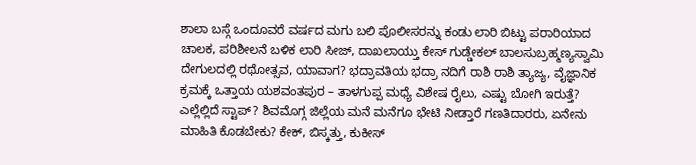ಶಾಲಾ ಬಸ್ಗೆ ಒಂದೂವರೆ ವರ್ಷದ ಮಗು ಬಲಿ ಪೊಲೀಸರನ್ನು ಕಂಡು ಲಾರಿ ಬಿಟ್ಟು ಪರಾರಿಯಾದ ಚಾಲಕ, ಪರಿಶೀಲನೆ ಬಳಿಕ ಲಾರಿ ಸೀಜ್, ದಾಖಲಾಯ್ತು ಕೇಸ್ ಗುಡ್ಡೇಕಲ್ ಬಾಲಸುಬ್ರಹ್ಮಣ್ಯಸ್ವಾಮಿ ದೇಗುಲದಲ್ಲಿ ರಥೋತ್ಸವ, ಯಾವಾಗ? ಭದ್ರಾವತಿಯ ಭದ್ರಾ ನದಿಗೆ ರಾಶಿ ರಾಶಿ ತ್ಯಾಜ್ಯ, ವೈಜ್ಞಾನಿಕ ಕ್ರಮಕ್ಕೆ ಒತ್ತಾಯ ಯಶವಂತಪುರ – ತಾಳಗುಪ್ಪ ಮಧ್ಯೆ ವಿಶೇಷ ರೈಲು, ಎಷ್ಟು ಬೋಗಿ ಇರುತ್ತೆ? ಎಲ್ಲೆಲ್ಲಿದೆ ಸ್ಟಾಪ್? ಶಿವಮೊಗ್ಗ ಜಿಲ್ಲೆಯ ಮನೆ ಮನೆಗೂ ಭೇಟಿ ನೀಡ್ತಾರೆ ಗಣತಿದಾರರು, ಏನೇನು ಮಾಹಿತಿ ಕೊಡಬೇಕು? ಕೇಕ್, ಬಿಸ್ಕತ್ತು, ಕುಕೀಸ್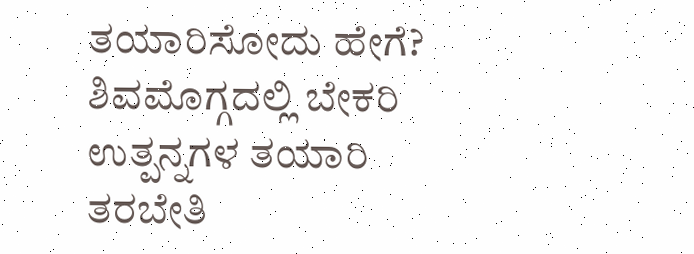ತಯಾರಿಸೋದು ಹೇಗೆ? ಶಿವಮೊಗ್ಗದಲ್ಲಿ ಬೇಕರಿ ಉತ್ಪನ್ನಗಳ ತಯಾರಿ ತರಬೇತಿ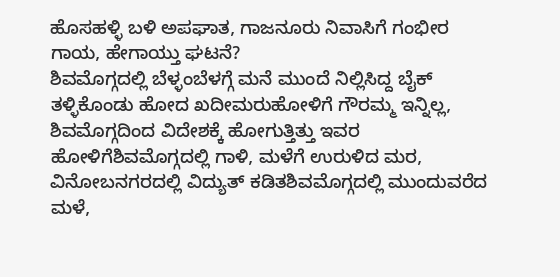ಹೊಸಹಳ್ಳಿ ಬಳಿ ಅಪಘಾತ, ಗಾಜನೂರು ನಿವಾಸಿಗೆ ಗಂಭೀರ ಗಾಯ, ಹೇಗಾಯ್ತು ಘಟನೆ?
ಶಿವಮೊಗ್ಗದಲ್ಲಿ ಬೆಳ್ಳಂಬೆಳಗ್ಗೆ ಮನೆ ಮುಂದೆ ನಿಲ್ಲಿಸಿದ್ದ ಬೈಕ್ ತಳ್ಳಿಕೊಂಡು ಹೋದ ಖದೀಮರುಹೋಳಿಗೆ ಗೌರಮ್ಮ ಇನ್ನಿಲ್ಲ, ಶಿವಮೊಗ್ಗದಿಂದ ವಿದೇಶಕ್ಕೆ ಹೋಗುತ್ತಿತ್ತು ಇವರ ಹೋಳಿಗೆಶಿವಮೊಗ್ಗದಲ್ಲಿ ಗಾಳಿ, ಮಳೆಗೆ ಉರುಳಿದ ಮರ, ವಿನೋಬನಗರದಲ್ಲಿ ವಿದ್ಯುತ್ ಕಡಿತಶಿವಮೊಗ್ಗದಲ್ಲಿ ಮುಂದುವರೆದ ಮಳೆ,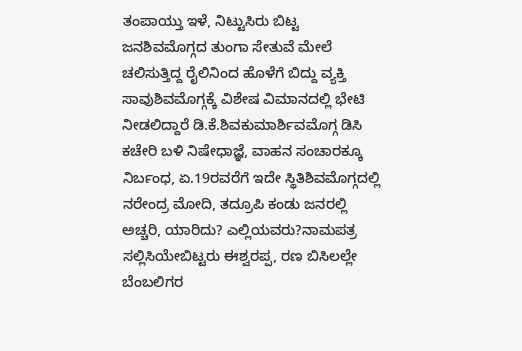ತಂಪಾಯ್ತು ಇಳೆ, ನಿಟ್ಟುಸಿರು ಬಿಟ್ಟ ಜನಶಿವಮೊಗ್ಗದ ತುಂಗಾ ಸೇತುವೆ ಮೇಲೆ ಚಲಿಸುತ್ತಿದ್ದ ರೈಲಿನಿಂದ ಹೊಳೆಗೆ ಬಿದ್ದು ವ್ಯಕ್ತಿ ಸಾವುಶಿವಮೊಗ್ಗಕ್ಕೆ ವಿಶೇಷ ವಿಮಾನದಲ್ಲಿ ಭೇಟಿ ನೀಡಲಿದ್ದಾರೆ ಡಿ.ಕೆ.ಶಿವಕುಮಾರ್ಶಿವಮೊಗ್ಗ ಡಿಸಿ ಕಚೇರಿ ಬಳಿ ನಿಷೇಧಾಜ್ಞೆ, ವಾಹನ ಸಂಚಾರಕ್ಕೂ ನಿರ್ಬಂಧ, ಏ.19ರವರೆಗೆ ಇದೇ ಸ್ಥಿತಿಶಿವಮೊಗ್ಗದಲ್ಲಿ ನರೇಂದ್ರ ಮೋದಿ, ತದ್ರೂಪಿ ಕಂಡು ಜನರಲ್ಲಿ ಅಚ್ಚರಿ, ಯಾರಿದು? ಎಲ್ಲಿಯವರು?ನಾಮಪತ್ರ ಸಲ್ಲಿಸಿಯೇಬಿಟ್ಟರು ಈಶ್ವರಪ್ಪ, ರಣ ಬಿಸಿಲಲ್ಲೇ ಬೆಂಬಲಿಗರ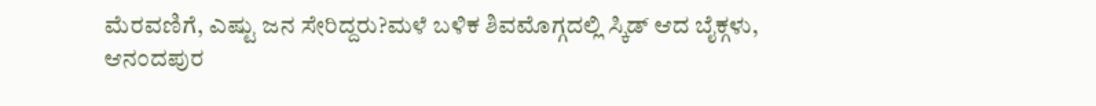ಮೆರವಣಿಗೆ, ಎಷ್ಟು ಜನ ಸೇರಿದ್ದರು?ಮಳೆ ಬಳಿಕ ಶಿವಮೊಗ್ಗದಲ್ಲಿ ಸ್ಕಿಡ್ ಆದ ಬೈಕ್ಗಳು, ಆನಂದಪುರ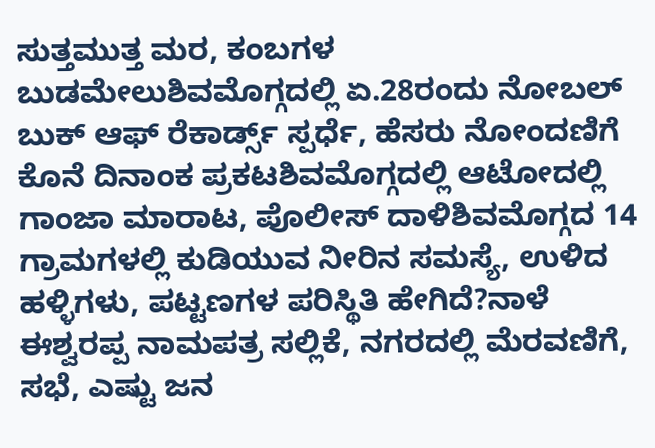ಸುತ್ತಮುತ್ತ ಮರ, ಕಂಬಗಳ ಬುಡಮೇಲುಶಿವಮೊಗ್ಗದಲ್ಲಿ ಏ.28ರಂದು ನೋಬಲ್ ಬುಕ್ ಆಫ್ ರೆಕಾರ್ಡ್ಸ್ ಸ್ಪರ್ಧೆ, ಹೆಸರು ನೋಂದಣಿಗೆ ಕೊನೆ ದಿನಾಂಕ ಪ್ರಕಟಶಿವಮೊಗ್ಗದಲ್ಲಿ ಆಟೋದಲ್ಲಿ ಗಾಂಜಾ ಮಾರಾಟ, ಪೊಲೀಸ್ ದಾಳಿಶಿವಮೊಗ್ಗದ 14 ಗ್ರಾಮಗಳಲ್ಲಿ ಕುಡಿಯುವ ನೀರಿನ ಸಮಸ್ಯೆ, ಉಳಿದ ಹಳ್ಳಿಗಳು, ಪಟ್ಟಣಗಳ ಪರಿಸ್ಥಿತಿ ಹೇಗಿದೆ?ನಾಳೆ ಈಶ್ವರಪ್ಪ ನಾಮಪತ್ರ ಸಲ್ಲಿಕೆ, ನಗರದಲ್ಲಿ ಮೆರವಣಿಗೆ, ಸಭೆ, ಎಷ್ಟು ಜನ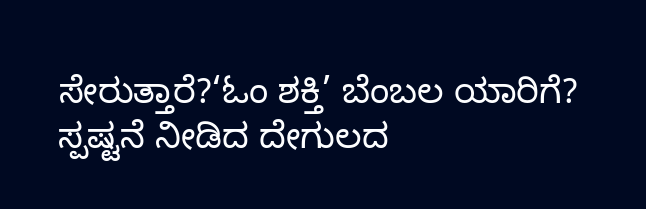ಸೇರುತ್ತಾರೆ?‘ಓಂ ಶಕ್ತಿ’ ಬೆಂಬಲ ಯಾರಿಗೆ? ಸ್ಪಷ್ಟನೆ ನೀಡಿದ ದೇಗುಲದ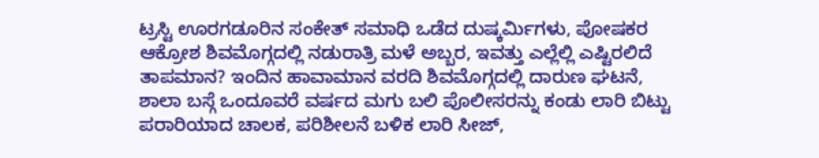ಟ್ರಸ್ಟಿ ಊರಗಡೂರಿನ ಸಂಕೇತ್ ಸಮಾಧಿ ಒಡೆದ ದುಷ್ಕರ್ಮಿಗಳು, ಪೋಷಕರ ಆಕ್ರೋಶ ಶಿವಮೊಗ್ಗದಲ್ಲಿ ನಡುರಾತ್ರಿ ಮಳೆ ಅಬ್ಬರ, ಇವತ್ತು ಎಲ್ಲೆಲ್ಲಿ ಎಷ್ಟಿರಲಿದೆ ತಾಪಮಾನ? ಇಂದಿನ ಹಾವಾಮಾನ ವರದಿ ಶಿವಮೊಗ್ಗದಲ್ಲಿ ದಾರುಣ ಘಟನೆ, ಶಾಲಾ ಬಸ್ಗೆ ಒಂದೂವರೆ ವರ್ಷದ ಮಗು ಬಲಿ ಪೊಲೀಸರನ್ನು ಕಂಡು ಲಾರಿ ಬಿಟ್ಟು ಪರಾರಿಯಾದ ಚಾಲಕ, ಪರಿಶೀಲನೆ ಬಳಿಕ ಲಾರಿ ಸೀಜ್,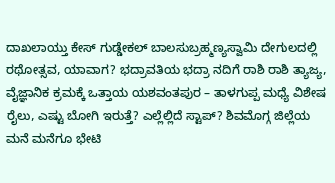ದಾಖಲಾಯ್ತು ಕೇಸ್ ಗುಡ್ಡೇಕಲ್ ಬಾಲಸುಬ್ರಹ್ಮಣ್ಯಸ್ವಾಮಿ ದೇಗುಲದಲ್ಲಿ ರಥೋತ್ಸವ, ಯಾವಾಗ? ಭದ್ರಾವತಿಯ ಭದ್ರಾ ನದಿಗೆ ರಾಶಿ ರಾಶಿ ತ್ಯಾಜ್ಯ, ವೈಜ್ಞಾನಿಕ ಕ್ರಮಕ್ಕೆ ಒತ್ತಾಯ ಯಶವಂತಪುರ – ತಾಳಗುಪ್ಪ ಮಧ್ಯೆ ವಿಶೇಷ ರೈಲು, ಎಷ್ಟು ಬೋಗಿ ಇರುತ್ತೆ? ಎಲ್ಲೆಲ್ಲಿದೆ ಸ್ಟಾಪ್? ಶಿವಮೊಗ್ಗ ಜಿಲ್ಲೆಯ ಮನೆ ಮನೆಗೂ ಭೇಟಿ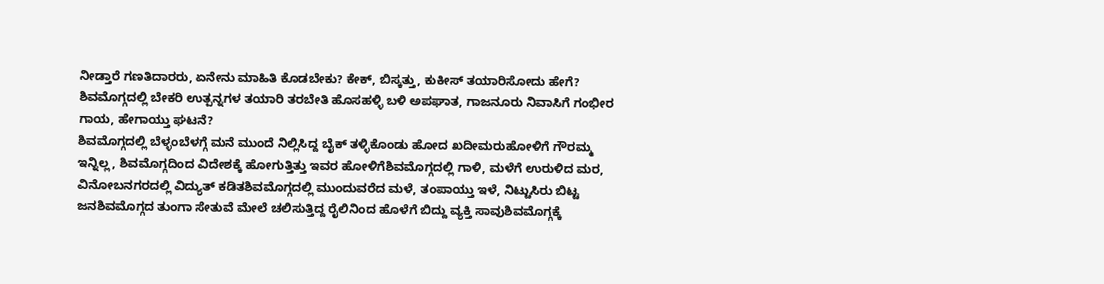ನೀಡ್ತಾರೆ ಗಣತಿದಾರರು, ಏನೇನು ಮಾಹಿತಿ ಕೊಡಬೇಕು? ಕೇಕ್, ಬಿಸ್ಕತ್ತು, ಕುಕೀಸ್ ತಯಾರಿಸೋದು ಹೇಗೆ? ಶಿವಮೊಗ್ಗದಲ್ಲಿ ಬೇಕರಿ ಉತ್ಪನ್ನಗಳ ತಯಾರಿ ತರಬೇತಿ ಹೊಸಹಳ್ಳಿ ಬಳಿ ಅಪಘಾತ, ಗಾಜನೂರು ನಿವಾಸಿಗೆ ಗಂಭೀರ ಗಾಯ, ಹೇಗಾಯ್ತು ಘಟನೆ?
ಶಿವಮೊಗ್ಗದಲ್ಲಿ ಬೆಳ್ಳಂಬೆಳಗ್ಗೆ ಮನೆ ಮುಂದೆ ನಿಲ್ಲಿಸಿದ್ದ ಬೈಕ್ ತಳ್ಳಿಕೊಂಡು ಹೋದ ಖದೀಮರುಹೋಳಿಗೆ ಗೌರಮ್ಮ ಇನ್ನಿಲ್ಲ, ಶಿವಮೊಗ್ಗದಿಂದ ವಿದೇಶಕ್ಕೆ ಹೋಗುತ್ತಿತ್ತು ಇವರ ಹೋಳಿಗೆಶಿವಮೊಗ್ಗದಲ್ಲಿ ಗಾಳಿ, ಮಳೆಗೆ ಉರುಳಿದ ಮರ, ವಿನೋಬನಗರದಲ್ಲಿ ವಿದ್ಯುತ್ ಕಡಿತಶಿವಮೊಗ್ಗದಲ್ಲಿ ಮುಂದುವರೆದ ಮಳೆ, ತಂಪಾಯ್ತು ಇಳೆ, ನಿಟ್ಟುಸಿರು ಬಿಟ್ಟ ಜನಶಿವಮೊಗ್ಗದ ತುಂಗಾ ಸೇತುವೆ ಮೇಲೆ ಚಲಿಸುತ್ತಿದ್ದ ರೈಲಿನಿಂದ ಹೊಳೆಗೆ ಬಿದ್ದು ವ್ಯಕ್ತಿ ಸಾವುಶಿವಮೊಗ್ಗಕ್ಕೆ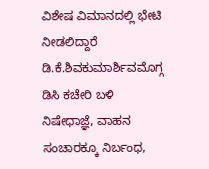ವಿಶೇಷ ವಿಮಾನದಲ್ಲಿ ಭೇಟಿ ನೀಡಲಿದ್ದಾರೆ ಡಿ.ಕೆ.ಶಿವಕುಮಾರ್ಶಿವಮೊಗ್ಗ ಡಿಸಿ ಕಚೇರಿ ಬಳಿ ನಿಷೇಧಾಜ್ಞೆ, ವಾಹನ ಸಂಚಾರಕ್ಕೂ ನಿರ್ಬಂಧ,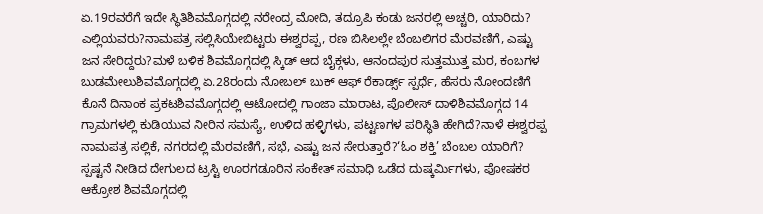ಏ.19ರವರೆಗೆ ಇದೇ ಸ್ಥಿತಿಶಿವಮೊಗ್ಗದಲ್ಲಿ ನರೇಂದ್ರ ಮೋದಿ, ತದ್ರೂಪಿ ಕಂಡು ಜನರಲ್ಲಿ ಅಚ್ಚರಿ, ಯಾರಿದು? ಎಲ್ಲಿಯವರು?ನಾಮಪತ್ರ ಸಲ್ಲಿಸಿಯೇಬಿಟ್ಟರು ಈಶ್ವರಪ್ಪ, ರಣ ಬಿಸಿಲಲ್ಲೇ ಬೆಂಬಲಿಗರ ಮೆರವಣಿಗೆ, ಎಷ್ಟು ಜನ ಸೇರಿದ್ದರು?ಮಳೆ ಬಳಿಕ ಶಿವಮೊಗ್ಗದಲ್ಲಿ ಸ್ಕಿಡ್ ಆದ ಬೈಕ್ಗಳು, ಆನಂದಪುರ ಸುತ್ತಮುತ್ತ ಮರ, ಕಂಬಗಳ ಬುಡಮೇಲುಶಿವಮೊಗ್ಗದಲ್ಲಿ ಏ.28ರಂದು ನೋಬಲ್ ಬುಕ್ ಆಫ್ ರೆಕಾರ್ಡ್ಸ್ ಸ್ಪರ್ಧೆ, ಹೆಸರು ನೋಂದಣಿಗೆ ಕೊನೆ ದಿನಾಂಕ ಪ್ರಕಟಶಿವಮೊಗ್ಗದಲ್ಲಿ ಆಟೋದಲ್ಲಿ ಗಾಂಜಾ ಮಾರಾಟ, ಪೊಲೀಸ್ ದಾಳಿಶಿವಮೊಗ್ಗದ 14 ಗ್ರಾಮಗಳಲ್ಲಿ ಕುಡಿಯುವ ನೀರಿನ ಸಮಸ್ಯೆ, ಉಳಿದ ಹಳ್ಳಿಗಳು, ಪಟ್ಟಣಗಳ ಪರಿಸ್ಥಿತಿ ಹೇಗಿದೆ?ನಾಳೆ ಈಶ್ವರಪ್ಪ ನಾಮಪತ್ರ ಸಲ್ಲಿಕೆ, ನಗರದಲ್ಲಿ ಮೆರವಣಿಗೆ, ಸಭೆ, ಎಷ್ಟು ಜನ ಸೇರುತ್ತಾರೆ?‘ಓಂ ಶಕ್ತಿ’ ಬೆಂಬಲ ಯಾರಿಗೆ? ಸ್ಪಷ್ಟನೆ ನೀಡಿದ ದೇಗುಲದ ಟ್ರಸ್ಟಿ ಊರಗಡೂರಿನ ಸಂಕೇತ್ ಸಮಾಧಿ ಒಡೆದ ದುಷ್ಕರ್ಮಿಗಳು, ಪೋಷಕರ ಆಕ್ರೋಶ ಶಿವಮೊಗ್ಗದಲ್ಲಿ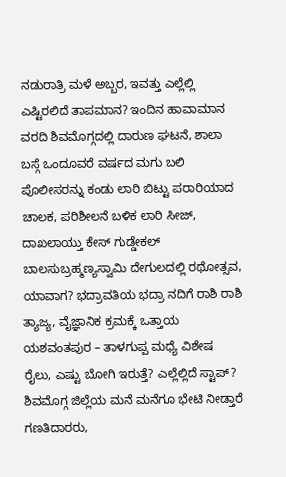ನಡುರಾತ್ರಿ ಮಳೆ ಅಬ್ಬರ, ಇವತ್ತು ಎಲ್ಲೆಲ್ಲಿ ಎಷ್ಟಿರಲಿದೆ ತಾಪಮಾನ? ಇಂದಿನ ಹಾವಾಮಾನ ವರದಿ ಶಿವಮೊಗ್ಗದಲ್ಲಿ ದಾರುಣ ಘಟನೆ, ಶಾಲಾ ಬಸ್ಗೆ ಒಂದೂವರೆ ವರ್ಷದ ಮಗು ಬಲಿ ಪೊಲೀಸರನ್ನು ಕಂಡು ಲಾರಿ ಬಿಟ್ಟು ಪರಾರಿಯಾದ ಚಾಲಕ, ಪರಿಶೀಲನೆ ಬಳಿಕ ಲಾರಿ ಸೀಜ್, ದಾಖಲಾಯ್ತು ಕೇಸ್ ಗುಡ್ಡೇಕಲ್ ಬಾಲಸುಬ್ರಹ್ಮಣ್ಯಸ್ವಾಮಿ ದೇಗುಲದಲ್ಲಿ ರಥೋತ್ಸವ, ಯಾವಾಗ? ಭದ್ರಾವತಿಯ ಭದ್ರಾ ನದಿಗೆ ರಾಶಿ ರಾಶಿ ತ್ಯಾಜ್ಯ, ವೈಜ್ಞಾನಿಕ ಕ್ರಮಕ್ಕೆ ಒತ್ತಾಯ ಯಶವಂತಪುರ – ತಾಳಗುಪ್ಪ ಮಧ್ಯೆ ವಿಶೇಷ ರೈಲು, ಎಷ್ಟು ಬೋಗಿ ಇರುತ್ತೆ? ಎಲ್ಲೆಲ್ಲಿದೆ ಸ್ಟಾಪ್? ಶಿವಮೊಗ್ಗ ಜಿಲ್ಲೆಯ ಮನೆ ಮನೆಗೂ ಭೇಟಿ ನೀಡ್ತಾರೆ ಗಣತಿದಾರರು,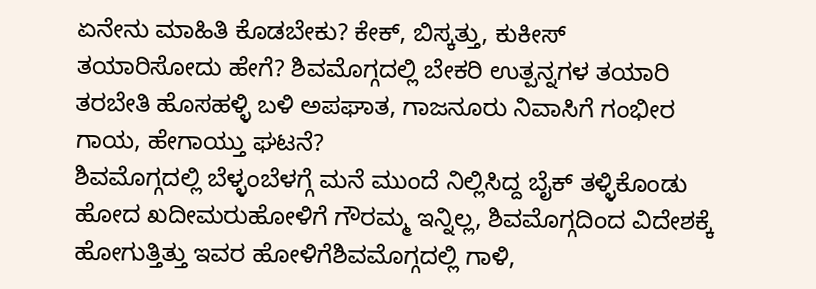ಏನೇನು ಮಾಹಿತಿ ಕೊಡಬೇಕು? ಕೇಕ್, ಬಿಸ್ಕತ್ತು, ಕುಕೀಸ್ ತಯಾರಿಸೋದು ಹೇಗೆ? ಶಿವಮೊಗ್ಗದಲ್ಲಿ ಬೇಕರಿ ಉತ್ಪನ್ನಗಳ ತಯಾರಿ ತರಬೇತಿ ಹೊಸಹಳ್ಳಿ ಬಳಿ ಅಪಘಾತ, ಗಾಜನೂರು ನಿವಾಸಿಗೆ ಗಂಭೀರ ಗಾಯ, ಹೇಗಾಯ್ತು ಘಟನೆ?
ಶಿವಮೊಗ್ಗದಲ್ಲಿ ಬೆಳ್ಳಂಬೆಳಗ್ಗೆ ಮನೆ ಮುಂದೆ ನಿಲ್ಲಿಸಿದ್ದ ಬೈಕ್ ತಳ್ಳಿಕೊಂಡು ಹೋದ ಖದೀಮರುಹೋಳಿಗೆ ಗೌರಮ್ಮ ಇನ್ನಿಲ್ಲ, ಶಿವಮೊಗ್ಗದಿಂದ ವಿದೇಶಕ್ಕೆ ಹೋಗುತ್ತಿತ್ತು ಇವರ ಹೋಳಿಗೆಶಿವಮೊಗ್ಗದಲ್ಲಿ ಗಾಳಿ,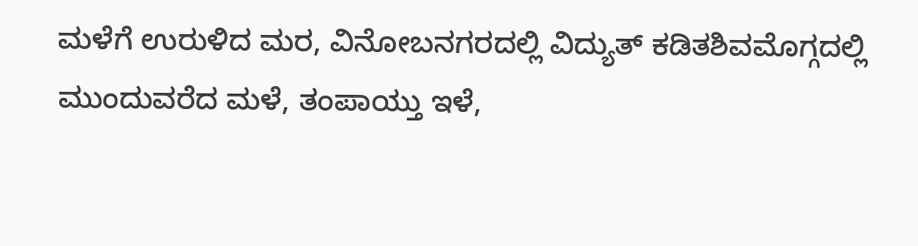ಮಳೆಗೆ ಉರುಳಿದ ಮರ, ವಿನೋಬನಗರದಲ್ಲಿ ವಿದ್ಯುತ್ ಕಡಿತಶಿವಮೊಗ್ಗದಲ್ಲಿ ಮುಂದುವರೆದ ಮಳೆ, ತಂಪಾಯ್ತು ಇಳೆ,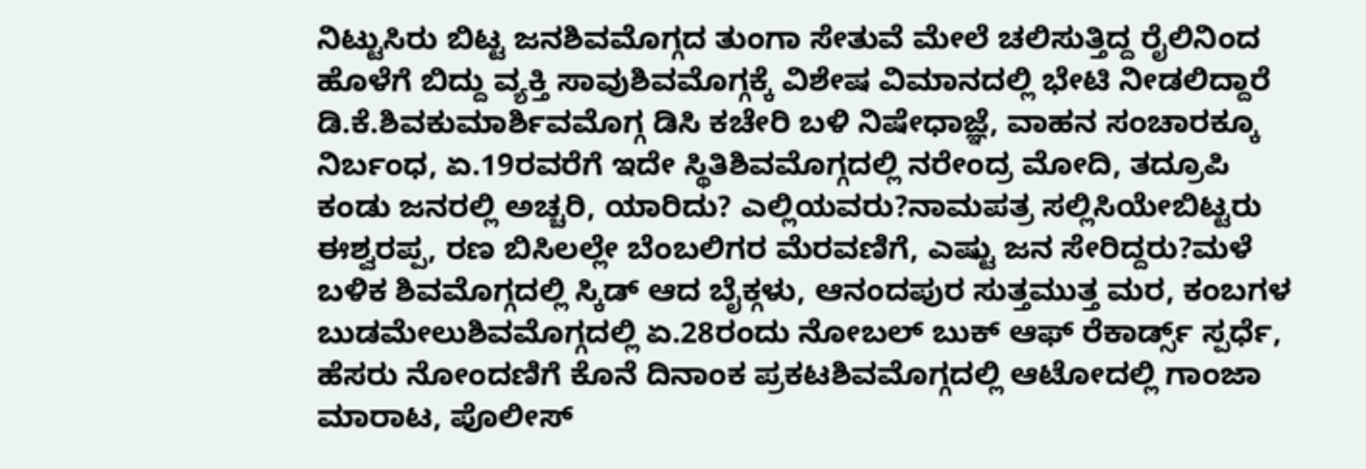ನಿಟ್ಟುಸಿರು ಬಿಟ್ಟ ಜನಶಿವಮೊಗ್ಗದ ತುಂಗಾ ಸೇತುವೆ ಮೇಲೆ ಚಲಿಸುತ್ತಿದ್ದ ರೈಲಿನಿಂದ ಹೊಳೆಗೆ ಬಿದ್ದು ವ್ಯಕ್ತಿ ಸಾವುಶಿವಮೊಗ್ಗಕ್ಕೆ ವಿಶೇಷ ವಿಮಾನದಲ್ಲಿ ಭೇಟಿ ನೀಡಲಿದ್ದಾರೆ ಡಿ.ಕೆ.ಶಿವಕುಮಾರ್ಶಿವಮೊಗ್ಗ ಡಿಸಿ ಕಚೇರಿ ಬಳಿ ನಿಷೇಧಾಜ್ಞೆ, ವಾಹನ ಸಂಚಾರಕ್ಕೂ ನಿರ್ಬಂಧ, ಏ.19ರವರೆಗೆ ಇದೇ ಸ್ಥಿತಿಶಿವಮೊಗ್ಗದಲ್ಲಿ ನರೇಂದ್ರ ಮೋದಿ, ತದ್ರೂಪಿ ಕಂಡು ಜನರಲ್ಲಿ ಅಚ್ಚರಿ, ಯಾರಿದು? ಎಲ್ಲಿಯವರು?ನಾಮಪತ್ರ ಸಲ್ಲಿಸಿಯೇಬಿಟ್ಟರು ಈಶ್ವರಪ್ಪ, ರಣ ಬಿಸಿಲಲ್ಲೇ ಬೆಂಬಲಿಗರ ಮೆರವಣಿಗೆ, ಎಷ್ಟು ಜನ ಸೇರಿದ್ದರು?ಮಳೆ ಬಳಿಕ ಶಿವಮೊಗ್ಗದಲ್ಲಿ ಸ್ಕಿಡ್ ಆದ ಬೈಕ್ಗಳು, ಆನಂದಪುರ ಸುತ್ತಮುತ್ತ ಮರ, ಕಂಬಗಳ ಬುಡಮೇಲುಶಿವಮೊಗ್ಗದಲ್ಲಿ ಏ.28ರಂದು ನೋಬಲ್ ಬುಕ್ ಆಫ್ ರೆಕಾರ್ಡ್ಸ್ ಸ್ಪರ್ಧೆ, ಹೆಸರು ನೋಂದಣಿಗೆ ಕೊನೆ ದಿನಾಂಕ ಪ್ರಕಟಶಿವಮೊಗ್ಗದಲ್ಲಿ ಆಟೋದಲ್ಲಿ ಗಾಂಜಾ ಮಾರಾಟ, ಪೊಲೀಸ್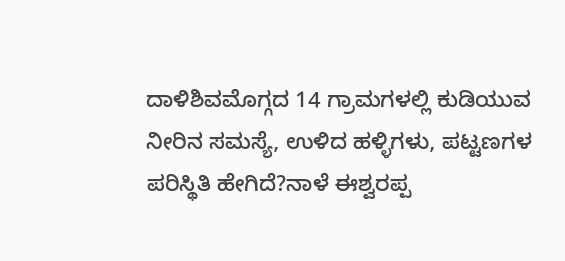ದಾಳಿಶಿವಮೊಗ್ಗದ 14 ಗ್ರಾಮಗಳಲ್ಲಿ ಕುಡಿಯುವ ನೀರಿನ ಸಮಸ್ಯೆ, ಉಳಿದ ಹಳ್ಳಿಗಳು, ಪಟ್ಟಣಗಳ ಪರಿಸ್ಥಿತಿ ಹೇಗಿದೆ?ನಾಳೆ ಈಶ್ವರಪ್ಪ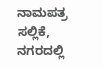ನಾಮಪತ್ರ ಸಲ್ಲಿಕೆ, ನಗರದಲ್ಲಿ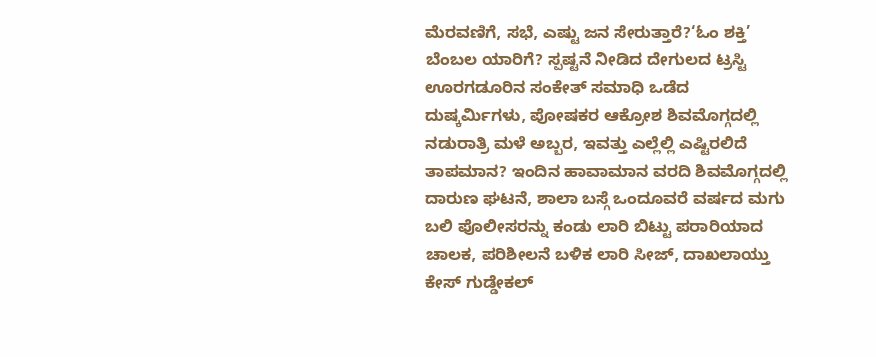ಮೆರವಣಿಗೆ, ಸಭೆ, ಎಷ್ಟು ಜನ ಸೇರುತ್ತಾರೆ?‘ಓಂ ಶಕ್ತಿ’ ಬೆಂಬಲ ಯಾರಿಗೆ? ಸ್ಪಷ್ಟನೆ ನೀಡಿದ ದೇಗುಲದ ಟ್ರಸ್ಟಿ ಊರಗಡೂರಿನ ಸಂಕೇತ್ ಸಮಾಧಿ ಒಡೆದ ದುಷ್ಕರ್ಮಿಗಳು, ಪೋಷಕರ ಆಕ್ರೋಶ ಶಿವಮೊಗ್ಗದಲ್ಲಿ ನಡುರಾತ್ರಿ ಮಳೆ ಅಬ್ಬರ, ಇವತ್ತು ಎಲ್ಲೆಲ್ಲಿ ಎಷ್ಟಿರಲಿದೆ ತಾಪಮಾನ? ಇಂದಿನ ಹಾವಾಮಾನ ವರದಿ ಶಿವಮೊಗ್ಗದಲ್ಲಿ ದಾರುಣ ಘಟನೆ, ಶಾಲಾ ಬಸ್ಗೆ ಒಂದೂವರೆ ವರ್ಷದ ಮಗು ಬಲಿ ಪೊಲೀಸರನ್ನು ಕಂಡು ಲಾರಿ ಬಿಟ್ಟು ಪರಾರಿಯಾದ ಚಾಲಕ, ಪರಿಶೀಲನೆ ಬಳಿಕ ಲಾರಿ ಸೀಜ್, ದಾಖಲಾಯ್ತು ಕೇಸ್ ಗುಡ್ಡೇಕಲ್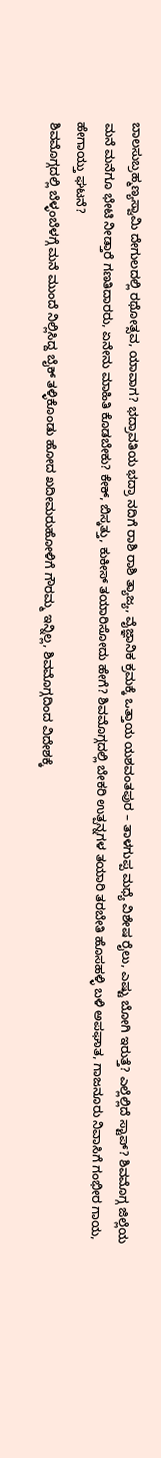ಬಾಲಸುಬ್ರಹ್ಮಣ್ಯಸ್ವಾಮಿ ದೇಗುಲದಲ್ಲಿ ರಥೋತ್ಸವ, ಯಾವಾಗ? ಭದ್ರಾವತಿಯ ಭದ್ರಾ ನದಿಗೆ ರಾಶಿ ರಾಶಿ ತ್ಯಾಜ್ಯ, ವೈಜ್ಞಾನಿಕ ಕ್ರಮಕ್ಕೆ ಒತ್ತಾಯ ಯಶವಂತಪುರ – ತಾಳಗುಪ್ಪ ಮಧ್ಯೆ ವಿಶೇಷ ರೈಲು, ಎಷ್ಟು ಬೋಗಿ ಇರುತ್ತೆ? ಎಲ್ಲೆಲ್ಲಿದೆ ಸ್ಟಾಪ್? ಶಿವಮೊಗ್ಗ ಜಿಲ್ಲೆಯ ಮನೆ ಮನೆಗೂ ಭೇಟಿ ನೀಡ್ತಾರೆ ಗಣತಿದಾರರು, ಏನೇನು ಮಾಹಿತಿ ಕೊಡಬೇಕು? ಕೇಕ್, ಬಿಸ್ಕತ್ತು, ಕುಕೀಸ್ ತಯಾರಿಸೋದು ಹೇಗೆ? ಶಿವಮೊಗ್ಗದಲ್ಲಿ ಬೇಕರಿ ಉತ್ಪನ್ನಗಳ ತಯಾರಿ ತರಬೇತಿ ಹೊಸಹಳ್ಳಿ ಬಳಿ ಅಪಘಾತ, ಗಾಜನೂರು ನಿವಾಸಿಗೆ ಗಂಭೀರ ಗಾಯ, ಹೇಗಾಯ್ತು ಘಟನೆ?
ಶಿವಮೊಗ್ಗದಲ್ಲಿ ಬೆಳ್ಳಂಬೆಳಗ್ಗೆ ಮನೆ ಮುಂದೆ ನಿಲ್ಲಿಸಿದ್ದ ಬೈಕ್ ತಳ್ಳಿಕೊಂಡು ಹೋದ ಖದೀಮರುಹೋಳಿಗೆ ಗೌರಮ್ಮ ಇನ್ನಿಲ್ಲ, ಶಿವಮೊಗ್ಗದಿಂದ ವಿದೇಶಕ್ಕೆ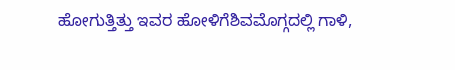ಹೋಗುತ್ತಿತ್ತು ಇವರ ಹೋಳಿಗೆಶಿವಮೊಗ್ಗದಲ್ಲಿ ಗಾಳಿ,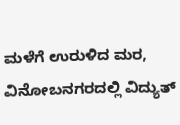ಮಳೆಗೆ ಉರುಳಿದ ಮರ, ವಿನೋಬನಗರದಲ್ಲಿ ವಿದ್ಯುತ್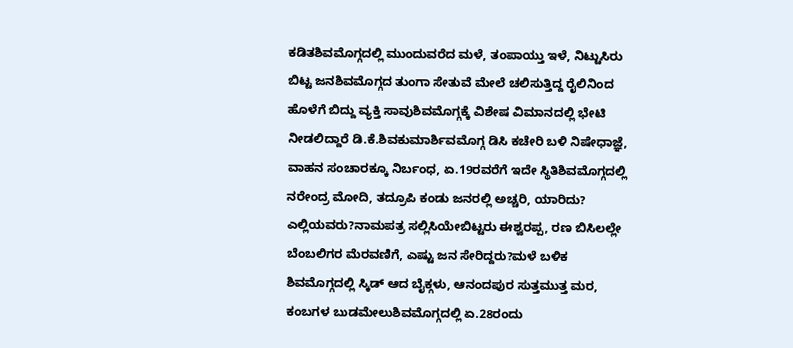ಕಡಿತಶಿವಮೊಗ್ಗದಲ್ಲಿ ಮುಂದುವರೆದ ಮಳೆ, ತಂಪಾಯ್ತು ಇಳೆ, ನಿಟ್ಟುಸಿರು ಬಿಟ್ಟ ಜನಶಿವಮೊಗ್ಗದ ತುಂಗಾ ಸೇತುವೆ ಮೇಲೆ ಚಲಿಸುತ್ತಿದ್ದ ರೈಲಿನಿಂದ ಹೊಳೆಗೆ ಬಿದ್ದು ವ್ಯಕ್ತಿ ಸಾವುಶಿವಮೊಗ್ಗಕ್ಕೆ ವಿಶೇಷ ವಿಮಾನದಲ್ಲಿ ಭೇಟಿ ನೀಡಲಿದ್ದಾರೆ ಡಿ.ಕೆ.ಶಿವಕುಮಾರ್ಶಿವಮೊಗ್ಗ ಡಿಸಿ ಕಚೇರಿ ಬಳಿ ನಿಷೇಧಾಜ್ಞೆ, ವಾಹನ ಸಂಚಾರಕ್ಕೂ ನಿರ್ಬಂಧ, ಏ.19ರವರೆಗೆ ಇದೇ ಸ್ಥಿತಿಶಿವಮೊಗ್ಗದಲ್ಲಿ ನರೇಂದ್ರ ಮೋದಿ, ತದ್ರೂಪಿ ಕಂಡು ಜನರಲ್ಲಿ ಅಚ್ಚರಿ, ಯಾರಿದು? ಎಲ್ಲಿಯವರು?ನಾಮಪತ್ರ ಸಲ್ಲಿಸಿಯೇಬಿಟ್ಟರು ಈಶ್ವರಪ್ಪ, ರಣ ಬಿಸಿಲಲ್ಲೇ ಬೆಂಬಲಿಗರ ಮೆರವಣಿಗೆ, ಎಷ್ಟು ಜನ ಸೇರಿದ್ದರು?ಮಳೆ ಬಳಿಕ ಶಿವಮೊಗ್ಗದಲ್ಲಿ ಸ್ಕಿಡ್ ಆದ ಬೈಕ್ಗಳು, ಆನಂದಪುರ ಸುತ್ತಮುತ್ತ ಮರ, ಕಂಬಗಳ ಬುಡಮೇಲುಶಿವಮೊಗ್ಗದಲ್ಲಿ ಏ.28ರಂದು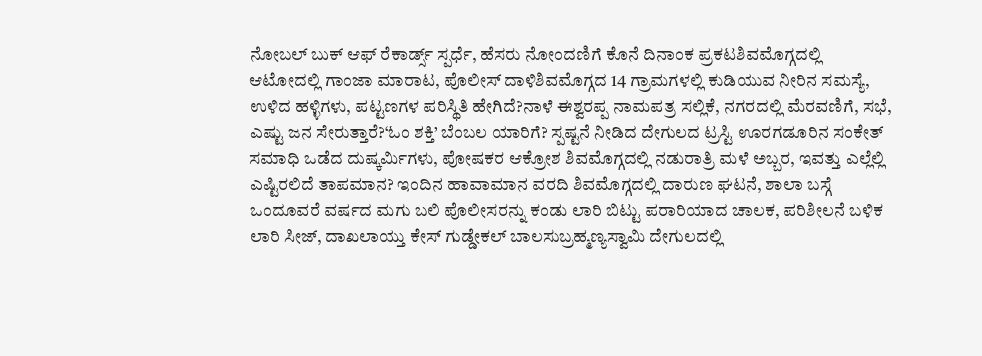ನೋಬಲ್ ಬುಕ್ ಆಫ್ ರೆಕಾರ್ಡ್ಸ್ ಸ್ಪರ್ಧೆ, ಹೆಸರು ನೋಂದಣಿಗೆ ಕೊನೆ ದಿನಾಂಕ ಪ್ರಕಟಶಿವಮೊಗ್ಗದಲ್ಲಿ ಆಟೋದಲ್ಲಿ ಗಾಂಜಾ ಮಾರಾಟ, ಪೊಲೀಸ್ ದಾಳಿಶಿವಮೊಗ್ಗದ 14 ಗ್ರಾಮಗಳಲ್ಲಿ ಕುಡಿಯುವ ನೀರಿನ ಸಮಸ್ಯೆ, ಉಳಿದ ಹಳ್ಳಿಗಳು, ಪಟ್ಟಣಗಳ ಪರಿಸ್ಥಿತಿ ಹೇಗಿದೆ?ನಾಳೆ ಈಶ್ವರಪ್ಪ ನಾಮಪತ್ರ ಸಲ್ಲಿಕೆ, ನಗರದಲ್ಲಿ ಮೆರವಣಿಗೆ, ಸಭೆ, ಎಷ್ಟು ಜನ ಸೇರುತ್ತಾರೆ?‘ಓಂ ಶಕ್ತಿ’ ಬೆಂಬಲ ಯಾರಿಗೆ? ಸ್ಪಷ್ಟನೆ ನೀಡಿದ ದೇಗುಲದ ಟ್ರಸ್ಟಿ ಊರಗಡೂರಿನ ಸಂಕೇತ್ ಸಮಾಧಿ ಒಡೆದ ದುಷ್ಕರ್ಮಿಗಳು, ಪೋಷಕರ ಆಕ್ರೋಶ ಶಿವಮೊಗ್ಗದಲ್ಲಿ ನಡುರಾತ್ರಿ ಮಳೆ ಅಬ್ಬರ, ಇವತ್ತು ಎಲ್ಲೆಲ್ಲಿ ಎಷ್ಟಿರಲಿದೆ ತಾಪಮಾನ? ಇಂದಿನ ಹಾವಾಮಾನ ವರದಿ ಶಿವಮೊಗ್ಗದಲ್ಲಿ ದಾರುಣ ಘಟನೆ, ಶಾಲಾ ಬಸ್ಗೆ ಒಂದೂವರೆ ವರ್ಷದ ಮಗು ಬಲಿ ಪೊಲೀಸರನ್ನು ಕಂಡು ಲಾರಿ ಬಿಟ್ಟು ಪರಾರಿಯಾದ ಚಾಲಕ, ಪರಿಶೀಲನೆ ಬಳಿಕ ಲಾರಿ ಸೀಜ್, ದಾಖಲಾಯ್ತು ಕೇಸ್ ಗುಡ್ಡೇಕಲ್ ಬಾಲಸುಬ್ರಹ್ಮಣ್ಯಸ್ವಾಮಿ ದೇಗುಲದಲ್ಲಿ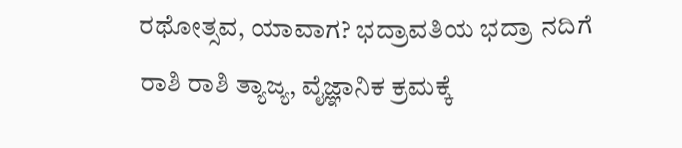ರಥೋತ್ಸವ, ಯಾವಾಗ? ಭದ್ರಾವತಿಯ ಭದ್ರಾ ನದಿಗೆ ರಾಶಿ ರಾಶಿ ತ್ಯಾಜ್ಯ, ವೈಜ್ಞಾನಿಕ ಕ್ರಮಕ್ಕೆ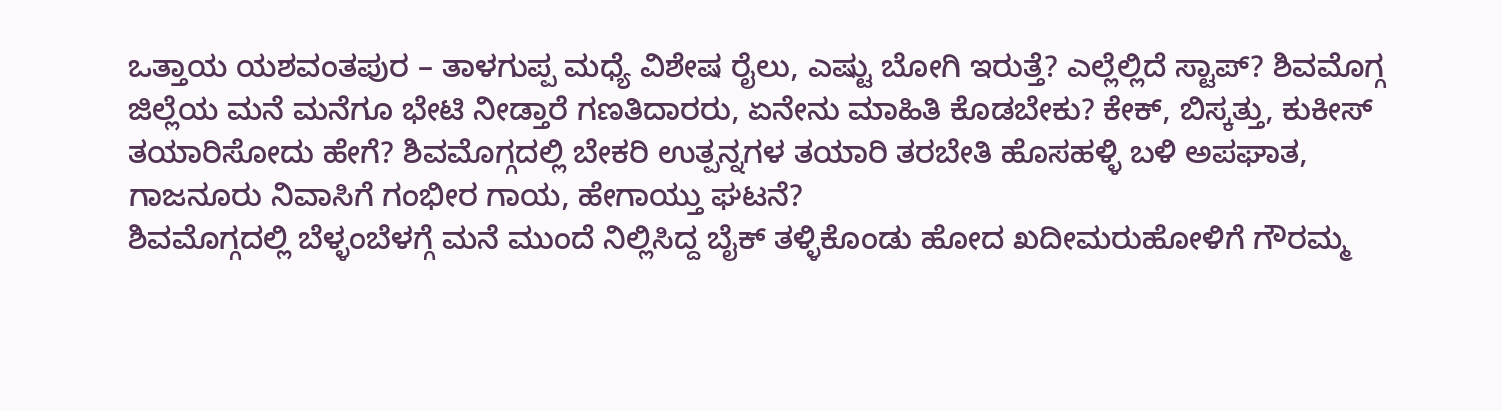ಒತ್ತಾಯ ಯಶವಂತಪುರ – ತಾಳಗುಪ್ಪ ಮಧ್ಯೆ ವಿಶೇಷ ರೈಲು, ಎಷ್ಟು ಬೋಗಿ ಇರುತ್ತೆ? ಎಲ್ಲೆಲ್ಲಿದೆ ಸ್ಟಾಪ್? ಶಿವಮೊಗ್ಗ ಜಿಲ್ಲೆಯ ಮನೆ ಮನೆಗೂ ಭೇಟಿ ನೀಡ್ತಾರೆ ಗಣತಿದಾರರು, ಏನೇನು ಮಾಹಿತಿ ಕೊಡಬೇಕು? ಕೇಕ್, ಬಿಸ್ಕತ್ತು, ಕುಕೀಸ್ ತಯಾರಿಸೋದು ಹೇಗೆ? ಶಿವಮೊಗ್ಗದಲ್ಲಿ ಬೇಕರಿ ಉತ್ಪನ್ನಗಳ ತಯಾರಿ ತರಬೇತಿ ಹೊಸಹಳ್ಳಿ ಬಳಿ ಅಪಘಾತ, ಗಾಜನೂರು ನಿವಾಸಿಗೆ ಗಂಭೀರ ಗಾಯ, ಹೇಗಾಯ್ತು ಘಟನೆ?
ಶಿವಮೊಗ್ಗದಲ್ಲಿ ಬೆಳ್ಳಂಬೆಳಗ್ಗೆ ಮನೆ ಮುಂದೆ ನಿಲ್ಲಿಸಿದ್ದ ಬೈಕ್ ತಳ್ಳಿಕೊಂಡು ಹೋದ ಖದೀಮರುಹೋಳಿಗೆ ಗೌರಮ್ಮ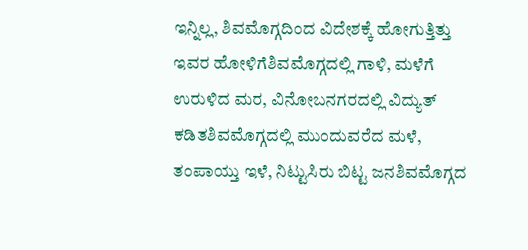ಇನ್ನಿಲ್ಲ, ಶಿವಮೊಗ್ಗದಿಂದ ವಿದೇಶಕ್ಕೆ ಹೋಗುತ್ತಿತ್ತು ಇವರ ಹೋಳಿಗೆಶಿವಮೊಗ್ಗದಲ್ಲಿ ಗಾಳಿ, ಮಳೆಗೆ ಉರುಳಿದ ಮರ, ವಿನೋಬನಗರದಲ್ಲಿ ವಿದ್ಯುತ್ ಕಡಿತಶಿವಮೊಗ್ಗದಲ್ಲಿ ಮುಂದುವರೆದ ಮಳೆ, ತಂಪಾಯ್ತು ಇಳೆ, ನಿಟ್ಟುಸಿರು ಬಿಟ್ಟ ಜನಶಿವಮೊಗ್ಗದ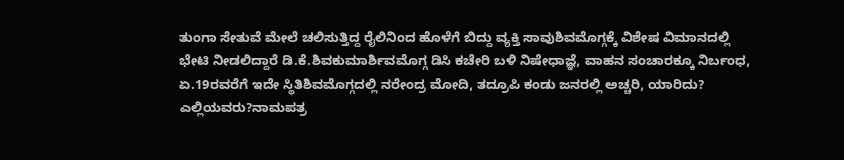ತುಂಗಾ ಸೇತುವೆ ಮೇಲೆ ಚಲಿಸುತ್ತಿದ್ದ ರೈಲಿನಿಂದ ಹೊಳೆಗೆ ಬಿದ್ದು ವ್ಯಕ್ತಿ ಸಾವುಶಿವಮೊಗ್ಗಕ್ಕೆ ವಿಶೇಷ ವಿಮಾನದಲ್ಲಿ ಭೇಟಿ ನೀಡಲಿದ್ದಾರೆ ಡಿ.ಕೆ.ಶಿವಕುಮಾರ್ಶಿವಮೊಗ್ಗ ಡಿಸಿ ಕಚೇರಿ ಬಳಿ ನಿಷೇಧಾಜ್ಞೆ, ವಾಹನ ಸಂಚಾರಕ್ಕೂ ನಿರ್ಬಂಧ, ಏ.19ರವರೆಗೆ ಇದೇ ಸ್ಥಿತಿಶಿವಮೊಗ್ಗದಲ್ಲಿ ನರೇಂದ್ರ ಮೋದಿ, ತದ್ರೂಪಿ ಕಂಡು ಜನರಲ್ಲಿ ಅಚ್ಚರಿ, ಯಾರಿದು? ಎಲ್ಲಿಯವರು?ನಾಮಪತ್ರ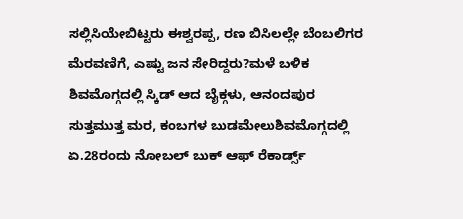ಸಲ್ಲಿಸಿಯೇಬಿಟ್ಟರು ಈಶ್ವರಪ್ಪ, ರಣ ಬಿಸಿಲಲ್ಲೇ ಬೆಂಬಲಿಗರ ಮೆರವಣಿಗೆ, ಎಷ್ಟು ಜನ ಸೇರಿದ್ದರು?ಮಳೆ ಬಳಿಕ ಶಿವಮೊಗ್ಗದಲ್ಲಿ ಸ್ಕಿಡ್ ಆದ ಬೈಕ್ಗಳು, ಆನಂದಪುರ ಸುತ್ತಮುತ್ತ ಮರ, ಕಂಬಗಳ ಬುಡಮೇಲುಶಿವಮೊಗ್ಗದಲ್ಲಿ ಏ.28ರಂದು ನೋಬಲ್ ಬುಕ್ ಆಫ್ ರೆಕಾರ್ಡ್ಸ್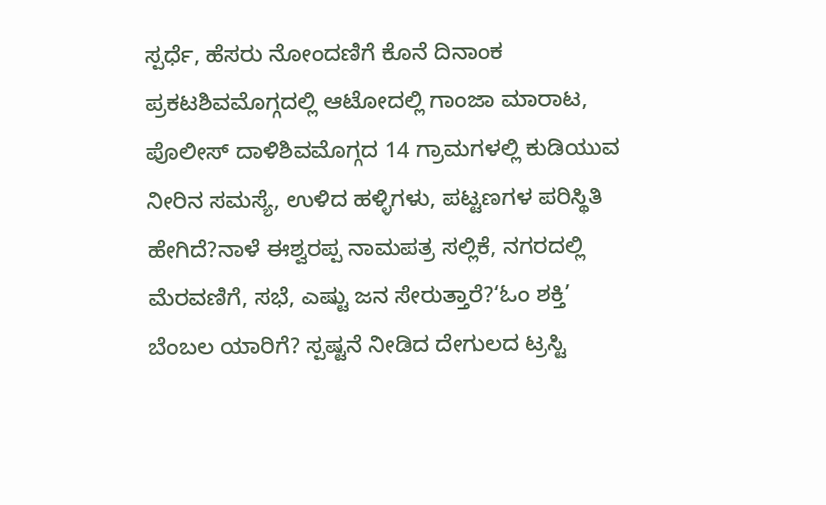ಸ್ಪರ್ಧೆ, ಹೆಸರು ನೋಂದಣಿಗೆ ಕೊನೆ ದಿನಾಂಕ ಪ್ರಕಟಶಿವಮೊಗ್ಗದಲ್ಲಿ ಆಟೋದಲ್ಲಿ ಗಾಂಜಾ ಮಾರಾಟ, ಪೊಲೀಸ್ ದಾಳಿಶಿವಮೊಗ್ಗದ 14 ಗ್ರಾಮಗಳಲ್ಲಿ ಕುಡಿಯುವ ನೀರಿನ ಸಮಸ್ಯೆ, ಉಳಿದ ಹಳ್ಳಿಗಳು, ಪಟ್ಟಣಗಳ ಪರಿಸ್ಥಿತಿ ಹೇಗಿದೆ?ನಾಳೆ ಈಶ್ವರಪ್ಪ ನಾಮಪತ್ರ ಸಲ್ಲಿಕೆ, ನಗರದಲ್ಲಿ ಮೆರವಣಿಗೆ, ಸಭೆ, ಎಷ್ಟು ಜನ ಸೇರುತ್ತಾರೆ?‘ಓಂ ಶಕ್ತಿ’ ಬೆಂಬಲ ಯಾರಿಗೆ? ಸ್ಪಷ್ಟನೆ ನೀಡಿದ ದೇಗುಲದ ಟ್ರಸ್ಟಿ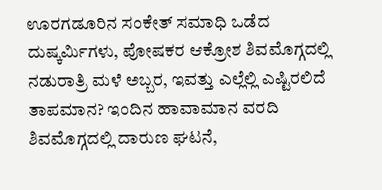ಊರಗಡೂರಿನ ಸಂಕೇತ್ ಸಮಾಧಿ ಒಡೆದ ದುಷ್ಕರ್ಮಿಗಳು, ಪೋಷಕರ ಆಕ್ರೋಶ ಶಿವಮೊಗ್ಗದಲ್ಲಿ ನಡುರಾತ್ರಿ ಮಳೆ ಅಬ್ಬರ, ಇವತ್ತು ಎಲ್ಲೆಲ್ಲಿ ಎಷ್ಟಿರಲಿದೆ ತಾಪಮಾನ? ಇಂದಿನ ಹಾವಾಮಾನ ವರದಿ ಶಿವಮೊಗ್ಗದಲ್ಲಿ ದಾರುಣ ಘಟನೆ,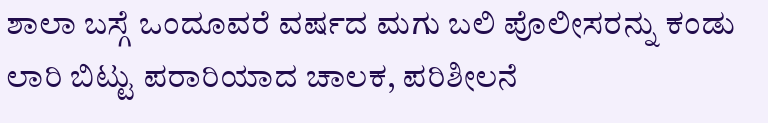ಶಾಲಾ ಬಸ್ಗೆ ಒಂದೂವರೆ ವರ್ಷದ ಮಗು ಬಲಿ ಪೊಲೀಸರನ್ನು ಕಂಡು ಲಾರಿ ಬಿಟ್ಟು ಪರಾರಿಯಾದ ಚಾಲಕ, ಪರಿಶೀಲನೆ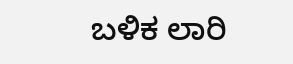ಬಳಿಕ ಲಾರಿ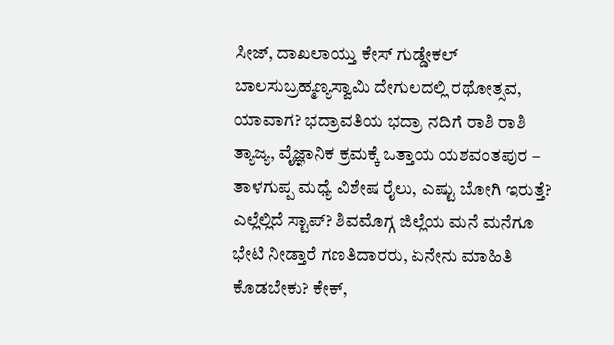ಸೀಜ್, ದಾಖಲಾಯ್ತು ಕೇಸ್ ಗುಡ್ಡೇಕಲ್ ಬಾಲಸುಬ್ರಹ್ಮಣ್ಯಸ್ವಾಮಿ ದೇಗುಲದಲ್ಲಿ ರಥೋತ್ಸವ, ಯಾವಾಗ? ಭದ್ರಾವತಿಯ ಭದ್ರಾ ನದಿಗೆ ರಾಶಿ ರಾಶಿ ತ್ಯಾಜ್ಯ, ವೈಜ್ಞಾನಿಕ ಕ್ರಮಕ್ಕೆ ಒತ್ತಾಯ ಯಶವಂತಪುರ – ತಾಳಗುಪ್ಪ ಮಧ್ಯೆ ವಿಶೇಷ ರೈಲು, ಎಷ್ಟು ಬೋಗಿ ಇರುತ್ತೆ? ಎಲ್ಲೆಲ್ಲಿದೆ ಸ್ಟಾಪ್? ಶಿವಮೊಗ್ಗ ಜಿಲ್ಲೆಯ ಮನೆ ಮನೆಗೂ ಭೇಟಿ ನೀಡ್ತಾರೆ ಗಣತಿದಾರರು, ಏನೇನು ಮಾಹಿತಿ ಕೊಡಬೇಕು? ಕೇಕ್,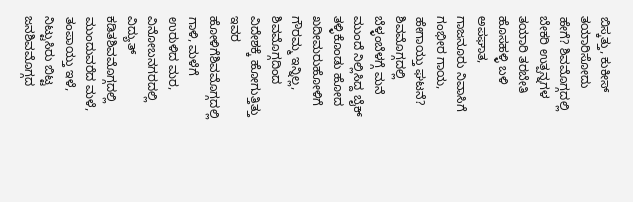ಬಿಸ್ಕತ್ತು, ಕುಕೀಸ್ ತಯಾರಿಸೋದು ಹೇಗೆ? ಶಿವಮೊಗ್ಗದಲ್ಲಿ ಬೇಕರಿ ಉತ್ಪನ್ನಗಳ ತಯಾರಿ ತರಬೇತಿ ಹೊಸಹಳ್ಳಿ ಬಳಿ ಅಪಘಾತ, ಗಾಜನೂರು ನಿವಾಸಿಗೆ ಗಂಭೀರ ಗಾಯ, ಹೇಗಾಯ್ತು ಘಟನೆ?
ಶಿವಮೊಗ್ಗದಲ್ಲಿ ಬೆಳ್ಳಂಬೆಳಗ್ಗೆ ಮನೆ ಮುಂದೆ ನಿಲ್ಲಿಸಿದ್ದ ಬೈಕ್ ತಳ್ಳಿಕೊಂಡು ಹೋದ ಖದೀಮರುಹೋಳಿಗೆ ಗೌರಮ್ಮ ಇನ್ನಿಲ್ಲ, ಶಿವಮೊಗ್ಗದಿಂದ ವಿದೇಶಕ್ಕೆ ಹೋಗುತ್ತಿತ್ತು ಇವರ ಹೋಳಿಗೆಶಿವಮೊಗ್ಗದಲ್ಲಿ ಗಾಳಿ, ಮಳೆಗೆ ಉರುಳಿದ ಮರ, ವಿನೋಬನಗರದಲ್ಲಿ ವಿದ್ಯುತ್ ಕಡಿತಶಿವಮೊಗ್ಗದಲ್ಲಿ ಮುಂದುವರೆದ ಮಳೆ, ತಂಪಾಯ್ತು ಇಳೆ, ನಿಟ್ಟುಸಿರು ಬಿಟ್ಟ ಜನಶಿವಮೊಗ್ಗದ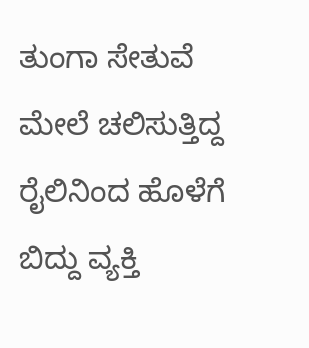ತುಂಗಾ ಸೇತುವೆ ಮೇಲೆ ಚಲಿಸುತ್ತಿದ್ದ ರೈಲಿನಿಂದ ಹೊಳೆಗೆ ಬಿದ್ದು ವ್ಯಕ್ತಿ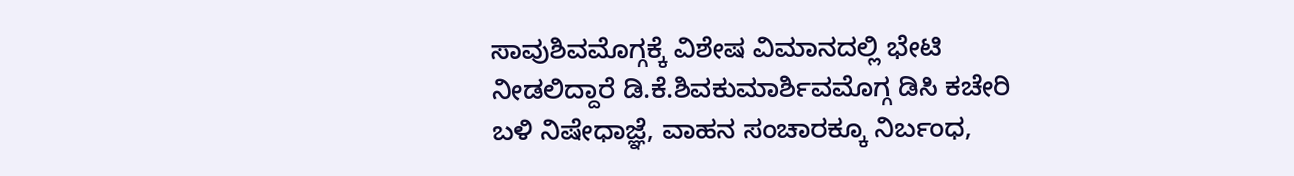ಸಾವುಶಿವಮೊಗ್ಗಕ್ಕೆ ವಿಶೇಷ ವಿಮಾನದಲ್ಲಿ ಭೇಟಿ ನೀಡಲಿದ್ದಾರೆ ಡಿ.ಕೆ.ಶಿವಕುಮಾರ್ಶಿವಮೊಗ್ಗ ಡಿಸಿ ಕಚೇರಿ ಬಳಿ ನಿಷೇಧಾಜ್ಞೆ, ವಾಹನ ಸಂಚಾರಕ್ಕೂ ನಿರ್ಬಂಧ,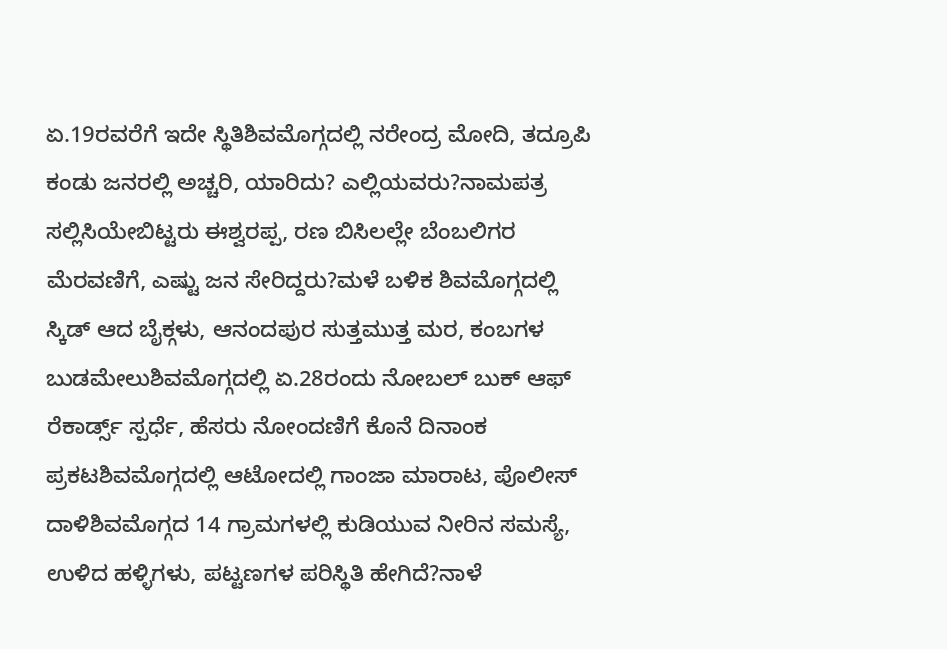ಏ.19ರವರೆಗೆ ಇದೇ ಸ್ಥಿತಿಶಿವಮೊಗ್ಗದಲ್ಲಿ ನರೇಂದ್ರ ಮೋದಿ, ತದ್ರೂಪಿ ಕಂಡು ಜನರಲ್ಲಿ ಅಚ್ಚರಿ, ಯಾರಿದು? ಎಲ್ಲಿಯವರು?ನಾಮಪತ್ರ ಸಲ್ಲಿಸಿಯೇಬಿಟ್ಟರು ಈಶ್ವರಪ್ಪ, ರಣ ಬಿಸಿಲಲ್ಲೇ ಬೆಂಬಲಿಗರ ಮೆರವಣಿಗೆ, ಎಷ್ಟು ಜನ ಸೇರಿದ್ದರು?ಮಳೆ ಬಳಿಕ ಶಿವಮೊಗ್ಗದಲ್ಲಿ ಸ್ಕಿಡ್ ಆದ ಬೈಕ್ಗಳು, ಆನಂದಪುರ ಸುತ್ತಮುತ್ತ ಮರ, ಕಂಬಗಳ ಬುಡಮೇಲುಶಿವಮೊಗ್ಗದಲ್ಲಿ ಏ.28ರಂದು ನೋಬಲ್ ಬುಕ್ ಆಫ್ ರೆಕಾರ್ಡ್ಸ್ ಸ್ಪರ್ಧೆ, ಹೆಸರು ನೋಂದಣಿಗೆ ಕೊನೆ ದಿನಾಂಕ ಪ್ರಕಟಶಿವಮೊಗ್ಗದಲ್ಲಿ ಆಟೋದಲ್ಲಿ ಗಾಂಜಾ ಮಾರಾಟ, ಪೊಲೀಸ್ ದಾಳಿಶಿವಮೊಗ್ಗದ 14 ಗ್ರಾಮಗಳಲ್ಲಿ ಕುಡಿಯುವ ನೀರಿನ ಸಮಸ್ಯೆ, ಉಳಿದ ಹಳ್ಳಿಗಳು, ಪಟ್ಟಣಗಳ ಪರಿಸ್ಥಿತಿ ಹೇಗಿದೆ?ನಾಳೆ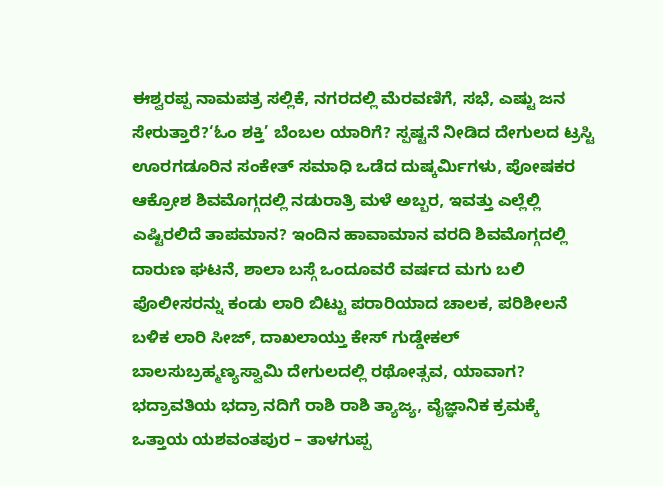ಈಶ್ವರಪ್ಪ ನಾಮಪತ್ರ ಸಲ್ಲಿಕೆ, ನಗರದಲ್ಲಿ ಮೆರವಣಿಗೆ, ಸಭೆ, ಎಷ್ಟು ಜನ ಸೇರುತ್ತಾರೆ?‘ಓಂ ಶಕ್ತಿ’ ಬೆಂಬಲ ಯಾರಿಗೆ? ಸ್ಪಷ್ಟನೆ ನೀಡಿದ ದೇಗುಲದ ಟ್ರಸ್ಟಿ ಊರಗಡೂರಿನ ಸಂಕೇತ್ ಸಮಾಧಿ ಒಡೆದ ದುಷ್ಕರ್ಮಿಗಳು, ಪೋಷಕರ ಆಕ್ರೋಶ ಶಿವಮೊಗ್ಗದಲ್ಲಿ ನಡುರಾತ್ರಿ ಮಳೆ ಅಬ್ಬರ, ಇವತ್ತು ಎಲ್ಲೆಲ್ಲಿ ಎಷ್ಟಿರಲಿದೆ ತಾಪಮಾನ? ಇಂದಿನ ಹಾವಾಮಾನ ವರದಿ ಶಿವಮೊಗ್ಗದಲ್ಲಿ ದಾರುಣ ಘಟನೆ, ಶಾಲಾ ಬಸ್ಗೆ ಒಂದೂವರೆ ವರ್ಷದ ಮಗು ಬಲಿ ಪೊಲೀಸರನ್ನು ಕಂಡು ಲಾರಿ ಬಿಟ್ಟು ಪರಾರಿಯಾದ ಚಾಲಕ, ಪರಿಶೀಲನೆ ಬಳಿಕ ಲಾರಿ ಸೀಜ್, ದಾಖಲಾಯ್ತು ಕೇಸ್ ಗುಡ್ಡೇಕಲ್ ಬಾಲಸುಬ್ರಹ್ಮಣ್ಯಸ್ವಾಮಿ ದೇಗುಲದಲ್ಲಿ ರಥೋತ್ಸವ, ಯಾವಾಗ? ಭದ್ರಾವತಿಯ ಭದ್ರಾ ನದಿಗೆ ರಾಶಿ ರಾಶಿ ತ್ಯಾಜ್ಯ, ವೈಜ್ಞಾನಿಕ ಕ್ರಮಕ್ಕೆ ಒತ್ತಾಯ ಯಶವಂತಪುರ – ತಾಳಗುಪ್ಪ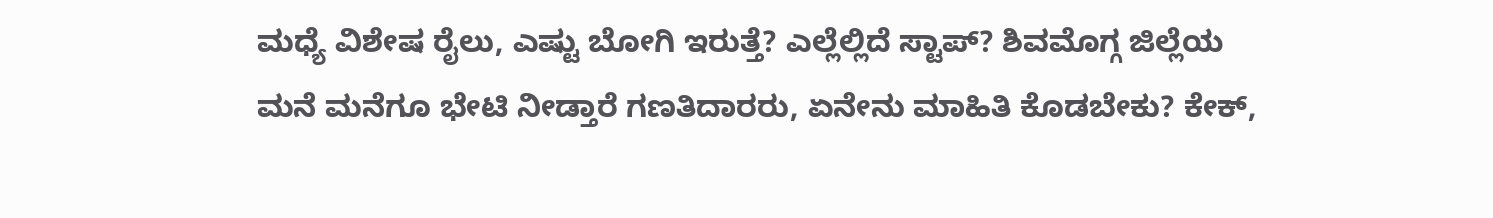ಮಧ್ಯೆ ವಿಶೇಷ ರೈಲು, ಎಷ್ಟು ಬೋಗಿ ಇರುತ್ತೆ? ಎಲ್ಲೆಲ್ಲಿದೆ ಸ್ಟಾಪ್? ಶಿವಮೊಗ್ಗ ಜಿಲ್ಲೆಯ ಮನೆ ಮನೆಗೂ ಭೇಟಿ ನೀಡ್ತಾರೆ ಗಣತಿದಾರರು, ಏನೇನು ಮಾಹಿತಿ ಕೊಡಬೇಕು? ಕೇಕ್,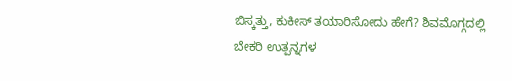ಬಿಸ್ಕತ್ತು, ಕುಕೀಸ್ ತಯಾರಿಸೋದು ಹೇಗೆ? ಶಿವಮೊಗ್ಗದಲ್ಲಿ ಬೇಕರಿ ಉತ್ಪನ್ನಗಳ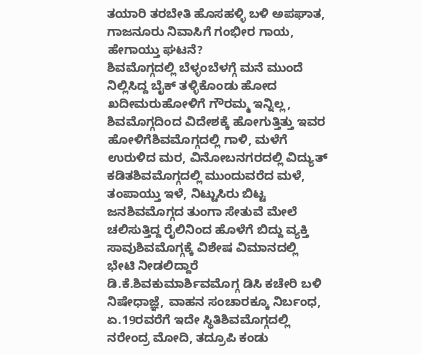ತಯಾರಿ ತರಬೇತಿ ಹೊಸಹಳ್ಳಿ ಬಳಿ ಅಪಘಾತ, ಗಾಜನೂರು ನಿವಾಸಿಗೆ ಗಂಭೀರ ಗಾಯ, ಹೇಗಾಯ್ತು ಘಟನೆ?
ಶಿವಮೊಗ್ಗದಲ್ಲಿ ಬೆಳ್ಳಂಬೆಳಗ್ಗೆ ಮನೆ ಮುಂದೆ ನಿಲ್ಲಿಸಿದ್ದ ಬೈಕ್ ತಳ್ಳಿಕೊಂಡು ಹೋದ ಖದೀಮರುಹೋಳಿಗೆ ಗೌರಮ್ಮ ಇನ್ನಿಲ್ಲ, ಶಿವಮೊಗ್ಗದಿಂದ ವಿದೇಶಕ್ಕೆ ಹೋಗುತ್ತಿತ್ತು ಇವರ ಹೋಳಿಗೆಶಿವಮೊಗ್ಗದಲ್ಲಿ ಗಾಳಿ, ಮಳೆಗೆ ಉರುಳಿದ ಮರ, ವಿನೋಬನಗರದಲ್ಲಿ ವಿದ್ಯುತ್ ಕಡಿತಶಿವಮೊಗ್ಗದಲ್ಲಿ ಮುಂದುವರೆದ ಮಳೆ, ತಂಪಾಯ್ತು ಇಳೆ, ನಿಟ್ಟುಸಿರು ಬಿಟ್ಟ ಜನಶಿವಮೊಗ್ಗದ ತುಂಗಾ ಸೇತುವೆ ಮೇಲೆ ಚಲಿಸುತ್ತಿದ್ದ ರೈಲಿನಿಂದ ಹೊಳೆಗೆ ಬಿದ್ದು ವ್ಯಕ್ತಿ ಸಾವುಶಿವಮೊಗ್ಗಕ್ಕೆ ವಿಶೇಷ ವಿಮಾನದಲ್ಲಿ ಭೇಟಿ ನೀಡಲಿದ್ದಾರೆ ಡಿ.ಕೆ.ಶಿವಕುಮಾರ್ಶಿವಮೊಗ್ಗ ಡಿಸಿ ಕಚೇರಿ ಬಳಿ ನಿಷೇಧಾಜ್ಞೆ, ವಾಹನ ಸಂಚಾರಕ್ಕೂ ನಿರ್ಬಂಧ, ಏ.19ರವರೆಗೆ ಇದೇ ಸ್ಥಿತಿಶಿವಮೊಗ್ಗದಲ್ಲಿ ನರೇಂದ್ರ ಮೋದಿ, ತದ್ರೂಪಿ ಕಂಡು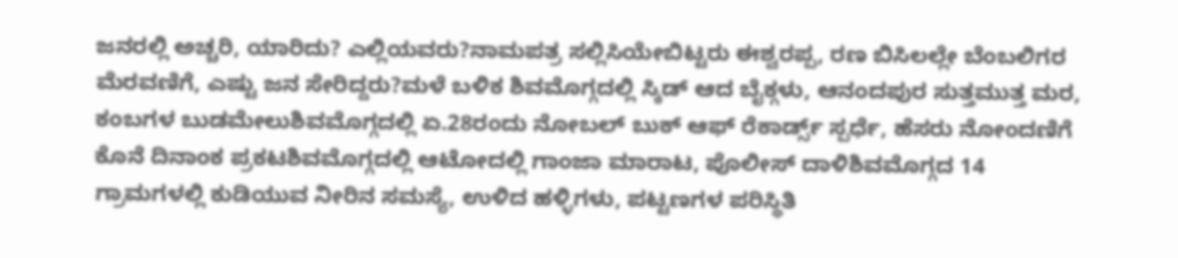ಜನರಲ್ಲಿ ಅಚ್ಚರಿ, ಯಾರಿದು? ಎಲ್ಲಿಯವರು?ನಾಮಪತ್ರ ಸಲ್ಲಿಸಿಯೇಬಿಟ್ಟರು ಈಶ್ವರಪ್ಪ, ರಣ ಬಿಸಿಲಲ್ಲೇ ಬೆಂಬಲಿಗರ ಮೆರವಣಿಗೆ, ಎಷ್ಟು ಜನ ಸೇರಿದ್ದರು?ಮಳೆ ಬಳಿಕ ಶಿವಮೊಗ್ಗದಲ್ಲಿ ಸ್ಕಿಡ್ ಆದ ಬೈಕ್ಗಳು, ಆನಂದಪುರ ಸುತ್ತಮುತ್ತ ಮರ, ಕಂಬಗಳ ಬುಡಮೇಲುಶಿವಮೊಗ್ಗದಲ್ಲಿ ಏ.28ರಂದು ನೋಬಲ್ ಬುಕ್ ಆಫ್ ರೆಕಾರ್ಡ್ಸ್ ಸ್ಪರ್ಧೆ, ಹೆಸರು ನೋಂದಣಿಗೆ ಕೊನೆ ದಿನಾಂಕ ಪ್ರಕಟಶಿವಮೊಗ್ಗದಲ್ಲಿ ಆಟೋದಲ್ಲಿ ಗಾಂಜಾ ಮಾರಾಟ, ಪೊಲೀಸ್ ದಾಳಿಶಿವಮೊಗ್ಗದ 14 ಗ್ರಾಮಗಳಲ್ಲಿ ಕುಡಿಯುವ ನೀರಿನ ಸಮಸ್ಯೆ, ಉಳಿದ ಹಳ್ಳಿಗಳು, ಪಟ್ಟಣಗಳ ಪರಿಸ್ಥಿತಿ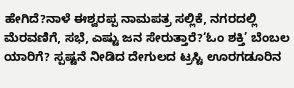ಹೇಗಿದೆ?ನಾಳೆ ಈಶ್ವರಪ್ಪ ನಾಮಪತ್ರ ಸಲ್ಲಿಕೆ, ನಗರದಲ್ಲಿ ಮೆರವಣಿಗೆ, ಸಭೆ, ಎಷ್ಟು ಜನ ಸೇರುತ್ತಾರೆ?‘ಓಂ ಶಕ್ತಿ’ ಬೆಂಬಲ ಯಾರಿಗೆ? ಸ್ಪಷ್ಟನೆ ನೀಡಿದ ದೇಗುಲದ ಟ್ರಸ್ಟಿ ಊರಗಡೂರಿನ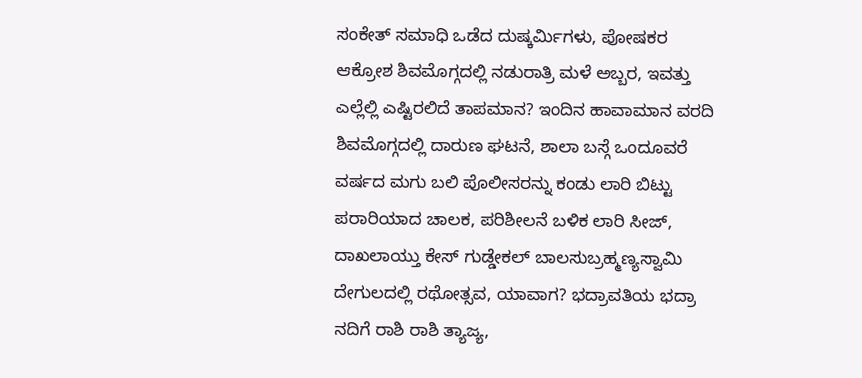ಸಂಕೇತ್ ಸಮಾಧಿ ಒಡೆದ ದುಷ್ಕರ್ಮಿಗಳು, ಪೋಷಕರ ಆಕ್ರೋಶ ಶಿವಮೊಗ್ಗದಲ್ಲಿ ನಡುರಾತ್ರಿ ಮಳೆ ಅಬ್ಬರ, ಇವತ್ತು ಎಲ್ಲೆಲ್ಲಿ ಎಷ್ಟಿರಲಿದೆ ತಾಪಮಾನ? ಇಂದಿನ ಹಾವಾಮಾನ ವರದಿ ಶಿವಮೊಗ್ಗದಲ್ಲಿ ದಾರುಣ ಘಟನೆ, ಶಾಲಾ ಬಸ್ಗೆ ಒಂದೂವರೆ ವರ್ಷದ ಮಗು ಬಲಿ ಪೊಲೀಸರನ್ನು ಕಂಡು ಲಾರಿ ಬಿಟ್ಟು ಪರಾರಿಯಾದ ಚಾಲಕ, ಪರಿಶೀಲನೆ ಬಳಿಕ ಲಾರಿ ಸೀಜ್, ದಾಖಲಾಯ್ತು ಕೇಸ್ ಗುಡ್ಡೇಕಲ್ ಬಾಲಸುಬ್ರಹ್ಮಣ್ಯಸ್ವಾಮಿ ದೇಗುಲದಲ್ಲಿ ರಥೋತ್ಸವ, ಯಾವಾಗ? ಭದ್ರಾವತಿಯ ಭದ್ರಾ ನದಿಗೆ ರಾಶಿ ರಾಶಿ ತ್ಯಾಜ್ಯ,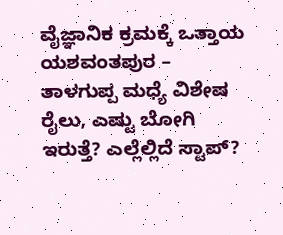ವೈಜ್ಞಾನಿಕ ಕ್ರಮಕ್ಕೆ ಒತ್ತಾಯ ಯಶವಂತಪುರ – ತಾಳಗುಪ್ಪ ಮಧ್ಯೆ ವಿಶೇಷ ರೈಲು, ಎಷ್ಟು ಬೋಗಿ ಇರುತ್ತೆ? ಎಲ್ಲೆಲ್ಲಿದೆ ಸ್ಟಾಪ್?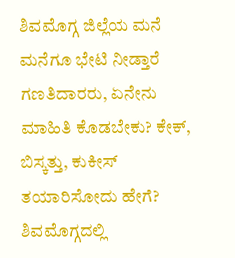ಶಿವಮೊಗ್ಗ ಜಿಲ್ಲೆಯ ಮನೆ ಮನೆಗೂ ಭೇಟಿ ನೀಡ್ತಾರೆ ಗಣತಿದಾರರು, ಏನೇನು ಮಾಹಿತಿ ಕೊಡಬೇಕು? ಕೇಕ್, ಬಿಸ್ಕತ್ತು, ಕುಕೀಸ್ ತಯಾರಿಸೋದು ಹೇಗೆ? ಶಿವಮೊಗ್ಗದಲ್ಲಿ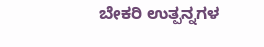ಬೇಕರಿ ಉತ್ಪನ್ನಗಳ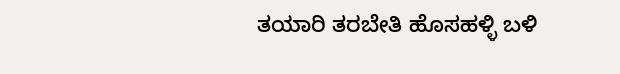ತಯಾರಿ ತರಬೇತಿ ಹೊಸಹಳ್ಳಿ ಬಳಿ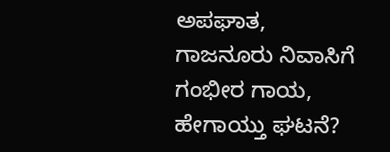ಅಪಘಾತ, ಗಾಜನೂರು ನಿವಾಸಿಗೆ ಗಂಭೀರ ಗಾಯ, ಹೇಗಾಯ್ತು ಘಟನೆ?